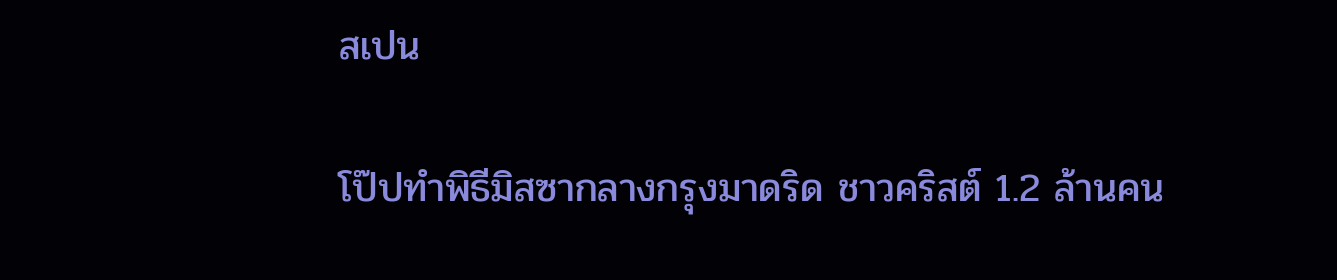สเปน

โป๊ปทำพิธีมิสซากลางกรุงมาดริด ชาวคริสต์ 1.2 ล้านคน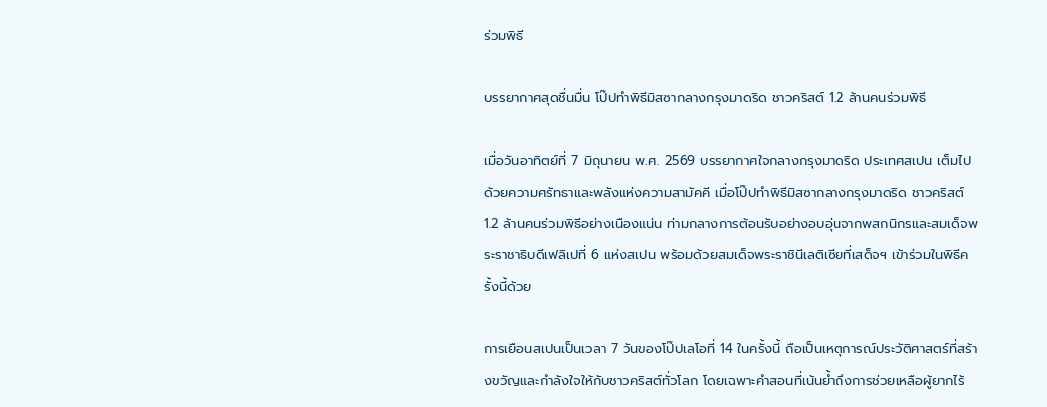ร่วมพิธี

บรรยากาศสุดชื่นมื่น โป๊ปทำพิธีมิสซากลางกรุงมาดริด ชาวคริสต์ 1.2 ล้านคนร่วมพิธี

เมื่อวันอาทิตย์ที่ 7 มิถุนายน พ.ศ. 2569 บรรยากาศใจกลางกรุงมาดริด ประเทศสเปน เต็มไปด้วยความศรัทธาและพลังแห่งความสามัคคี เมื่อโป๊ปทำพิธีมิสซากลางกรุงมาดริด ชาวคริสต์ 1.2 ล้านคนร่วมพิธีอย่างเนืองแน่น ท่ามกลางการต้อนรับอย่างอบอุ่นจากพสกนิกรและสมเด็จพระราชาธิบดีเฟลิเปที่ 6 แห่งสเปน พร้อมด้วยสมเด็จพระราชินีเลติเซียที่เสด็จฯ เข้าร่วมในพิธีครั้งนี้ด้วย

การเยือนสเปนเป็นเวลา 7 วันของโป๊ปเลโอที่ 14 ในครั้งนี้ ถือเป็นเหตุการณ์ประวัติศาสตร์ที่สร้างขวัญและกำลังใจให้กับชาวคริสต์ทั่วโลก โดยเฉพาะคำสอนที่เน้นย้ำถึงการช่วยเหลือผู้ยากไร้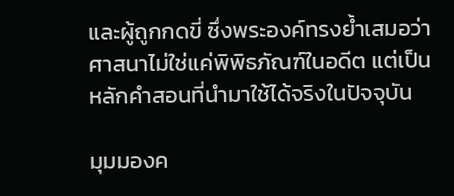และผู้ถูกกดขี่ ซึ่งพระองค์ทรงย้ำเสมอว่าศาสนาไม่ใช่แค่พิพิธภัณฑ์ในอดีต แต่เป็นหลักคำสอนที่นำมาใช้ได้จริงในปัจจุบัน

มุมมองค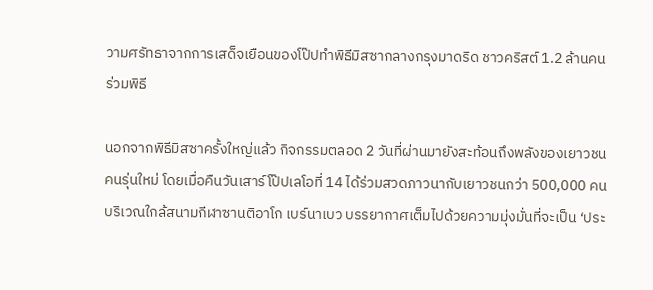วามศรัทธาจากการเสด็จเยือนของโป๊ปทำพิธีมิสซากลางกรุงมาดริด ชาวคริสต์ 1.2 ล้านคนร่วมพิธี

นอกจากพิธีมิสซาครั้งใหญ่แล้ว กิจกรรมตลอด 2 วันที่ผ่านมายังสะท้อนถึงพลังของเยาวชนคนรุ่นใหม่ โดยเมื่อคืนวันเสาร์โป๊ปเลโอที่ 14 ได้ร่วมสวดภาวนากับเยาวชนกว่า 500,000 คน บริเวณใกล้สนามกีฬาซานติอาโก เบร์นาเบว บรรยากาศเต็มไปด้วยความมุ่งมั่นที่จะเป็น ‘ประ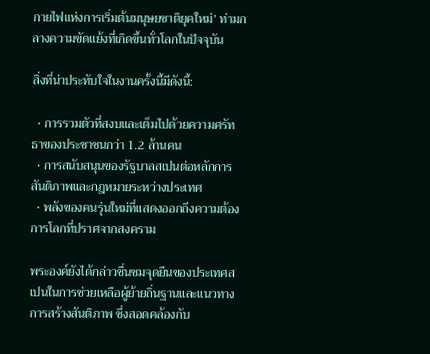กายไฟแห่งการเริ่มต้นมนุษยชาติยุคใหม่’ ท่ามกลางความขัดแย้งที่เกิดขึ้นทั่วโลกในปัจจุบัน

สิ่งที่น่าประทับใจในงานครั้งนี้มีดังนี้:

  • การรวมตัวที่สงบและเต็มไปด้วยความศรัทธาของประชาชนกว่า 1.2 ล้านคน
  • การสนับสนุนของรัฐบาลสเปนต่อหลักการสันติภาพและกฎหมายระหว่างประเทศ
  • พลังของคนรุ่นใหม่ที่แสดงออกถึงความต้องการโลกที่ปราศจากสงคราม

พระองค์ยังได้กล่าวชื่นชมจุดยืนของประเทศสเปนในการช่วยเหลือผู้ย้ายถิ่นฐานและแนวทางการสร้างสันติภาพ ซึ่งสอดคล้องกับ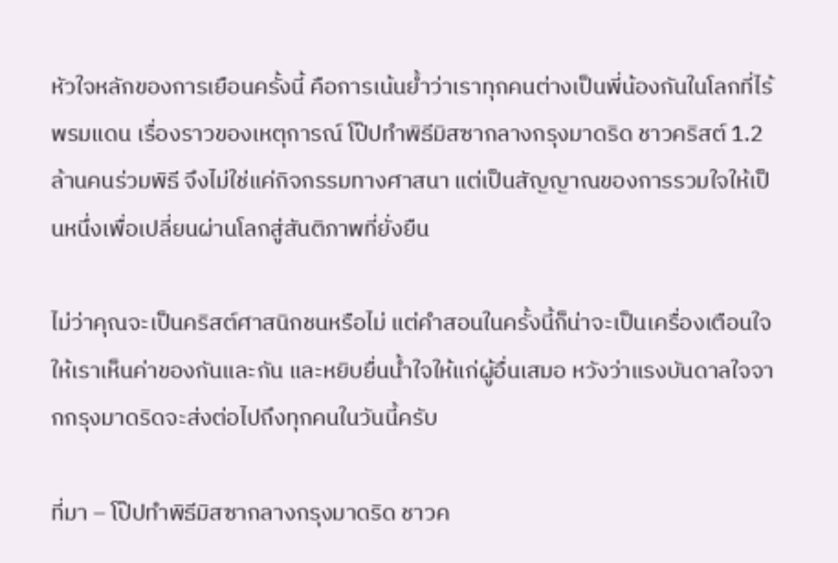หัวใจหลักของการเยือนครั้งนี้ คือการเน้นย้ำว่าเราทุกคนต่างเป็นพี่น้องกันในโลกที่ไร้พรมแดน เรื่องราวของเหตุการณ์ โป๊ปทำพิธีมิสซากลางกรุงมาดริด ชาวคริสต์ 1.2 ล้านคนร่วมพิธี จึงไม่ใช่แค่กิจกรรมทางศาสนา แต่เป็นสัญญาณของการรวมใจให้เป็นหนึ่งเพื่อเปลี่ยนผ่านโลกสู่สันติภาพที่ยั่งยืน

ไม่ว่าคุณจะเป็นคริสต์ศาสนิกชนหรือไม่ แต่คำสอนในครั้งนี้ก็น่าจะเป็นเครื่องเตือนใจให้เราเห็นค่าของกันและกัน และหยิบยื่นน้ำใจให้แก่ผู้อื่นเสมอ หวังว่าแรงบันดาลใจจากกรุงมาดริดจะส่งต่อไปถึงทุกคนในวันนี้ครับ

ที่มา – โป๊ปทำพิธีมิสซากลางกรุงมาดริด ชาวค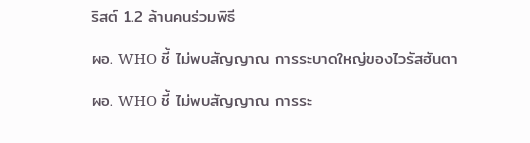ริสต์ 1.2 ล้านคนร่วมพิธี

ผอ. WHO ชี้ ไม่พบสัญญาณ การระบาดใหญ่ของไวรัสฮันตา

ผอ. WHO ชี้ ไม่พบสัญญาณ การระ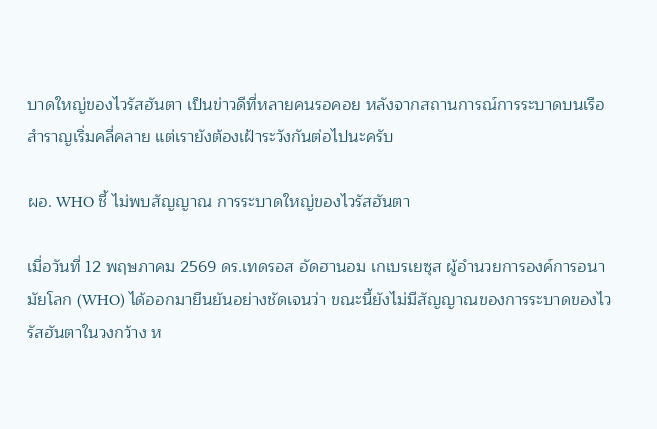บาดใหญ่ของไวรัสฮันตา เป็นข่าวดีที่หลายคนรอคอย หลังจากสถานการณ์การระบาดบนเรือสำราญเริ่มคลี่คลาย แต่เรายังต้องเฝ้าระวังกันต่อไปนะครับ

ผอ. WHO ชี้ ไม่พบสัญญาณ การระบาดใหญ่ของไวรัสฮันตา

เมื่อวันที่ 12 พฤษภาคม 2569 ดร.เทดรอส อัดฮานอม เกเบรเยซุส ผู้อำนวยการองค์การอนามัยโลก (WHO) ได้ออกมายืนยันอย่างชัดเจนว่า ขณะนี้ยังไม่มีสัญญาณของการระบาดของไวรัสฮันตาในวงกว้าง ห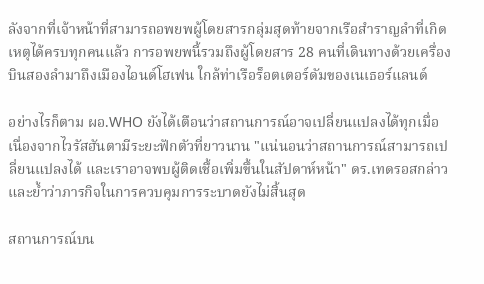ลังจากที่เจ้าหน้าที่สามารถอพยพผู้โดยสารกลุ่มสุดท้ายจากเรือสำราญลำที่เกิดเหตุได้ครบทุกคนแล้ว การอพยพนี้รวมถึงผู้โดยสาร 28 คนที่เดินทางด้วยเครื่องบินสองลำมาถึงเมืองไอนด์โฮเฟน ใกล้ท่าเรือร็อตเตอร์ดัมของเนเธอร์แลนด์

อย่างไรก็ตาม ผอ.WHO ยังได้เตือนว่าสถานการณ์อาจเปลี่ยนแปลงได้ทุกเมื่อ เนื่องจากไวรัสฮันตามีระยะฟักตัวที่ยาวนาน "แน่นอนว่าสถานการณ์สามารถเปลี่ยนแปลงได้ และเราอาจพบผู้ติดเชื้อเพิ่มขึ้นในสัปดาห์หน้า" ดร.เทดรอสกล่าว และย้ำว่าภารกิจในการควบคุมการระบาดยังไม่สิ้นสุด

สถานการณ์บน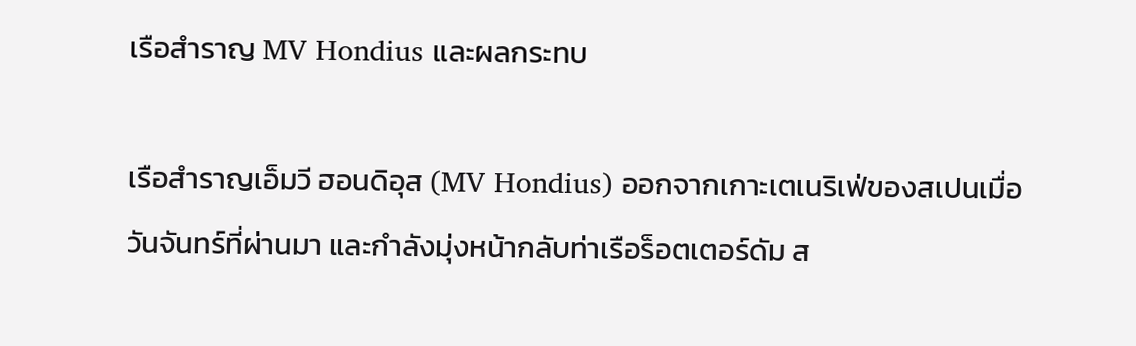เรือสำราญ MV Hondius และผลกระทบ

เรือสำราญเอ็มวี ฮอนดิอุส (MV Hondius) ออกจากเกาะเตเนริเฟ่ของสเปนเมื่อวันจันทร์ที่ผ่านมา และกำลังมุ่งหน้ากลับท่าเรือร็อตเตอร์ดัม ส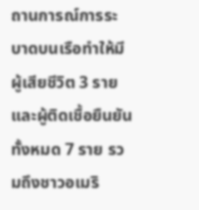ถานการณ์การระบาดบนเรือทำให้มีผู้เสียชีวิต 3 ราย และผู้ติดเชื้อยืนยันทั้งหมด 7 ราย รวมถึงชาวอเมริ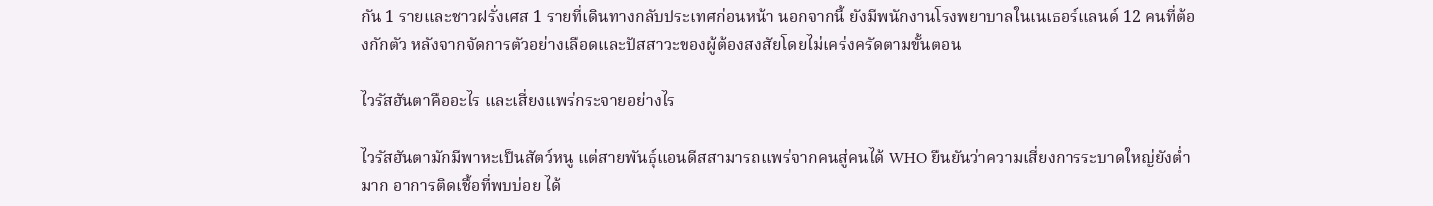กัน 1 รายและชาวฝรั่งเศส 1 รายที่เดินทางกลับประเทศก่อนหน้า นอกจากนี้ ยังมีพนักงานโรงพยาบาลในเนเธอร์แลนด์ 12 คนที่ต้องกักตัว หลังจากจัดการตัวอย่างเลือดและปัสสาวะของผู้ต้องสงสัยโดยไม่เคร่งครัดตามขั้นตอน

ไวรัสฮันตาคืออะไร และเสี่ยงแพร่กระจายอย่างไร

ไวรัสฮันตามักมีพาหะเป็นสัตว์หนู แต่สายพันธุ์แอนดีสสามารถแพร่จากคนสู่คนได้ WHO ยืนยันว่าความเสี่ยงการระบาดใหญ่ยังต่ำมาก อาการติดเชื้อที่พบบ่อย ได้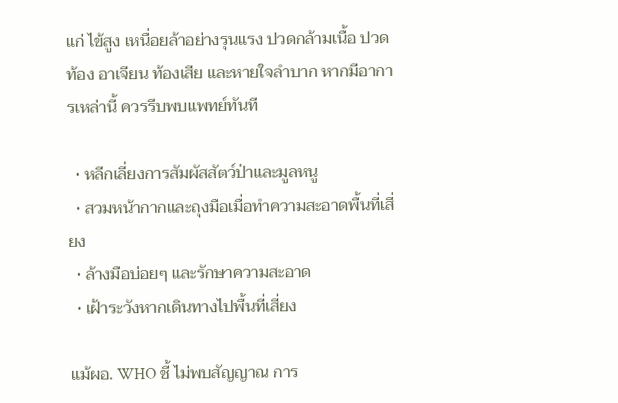แก่ ไข้สูง เหนื่อยล้าอย่างรุนแรง ปวดกล้ามเนื้อ ปวดท้อง อาเจียน ท้องเสีย และหายใจลำบาก หากมีอาการเหล่านี้ ควรรีบพบแพทย์ทันที

  • หลีกเลี่ยงการสัมผัสสัตว์ป่าและมูลหนู
  • สวมหน้ากากและถุงมือเมื่อทำความสะอาดพื้นที่เสี่ยง
  • ล้างมือบ่อยๆ และรักษาความสะอาด
  • เฝ้าระวังหากเดินทางไปพื้นที่เสี่ยง

แม้ผอ. WHO ชี้ ไม่พบสัญญาณ การ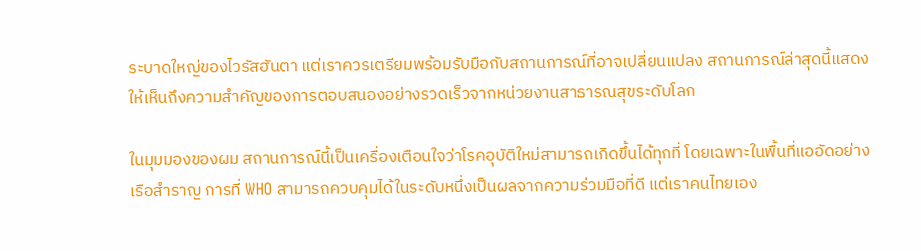ระบาดใหญ่ของไวรัสฮันตา แต่เราควรเตรียมพร้อมรับมือกับสถานการณ์ที่อาจเปลี่ยนแปลง สถานการณ์ล่าสุดนี้แสดงให้เห็นถึงความสำคัญของการตอบสนองอย่างรวดเร็วจากหน่วยงานสาธารณสุขระดับโลก

ในมุมมองของผม สถานการณ์นี้เป็นเครื่องเตือนใจว่าโรคอุบัติใหม่สามารถเกิดขึ้นได้ทุกที่ โดยเฉพาะในพื้นที่แออัดอย่างเรือสำราญ การที่ WHO สามารถควบคุมได้ในระดับหนึ่งเป็นผลจากความร่วมมือที่ดี แต่เราคนไทยเอง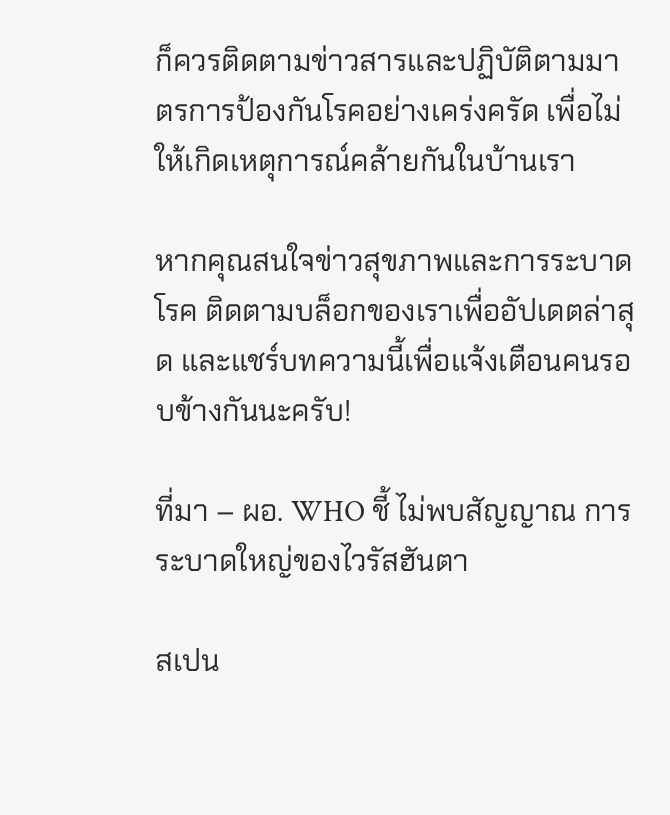ก็ควรติดตามข่าวสารและปฏิบัติตามมาตรการป้องกันโรคอย่างเคร่งครัด เพื่อไม่ให้เกิดเหตุการณ์คล้ายกันในบ้านเรา

หากคุณสนใจข่าวสุขภาพและการระบาดโรค ติดตามบล็อกของเราเพื่ออัปเดตล่าสุด และแชร์บทความนี้เพื่อแจ้งเตือนคนรอบข้างกันนะครับ!

ที่มา – ผอ. WHO ชี้ ไม่พบสัญญาณ การระบาดใหญ่ของไวรัสฮันตา

สเปน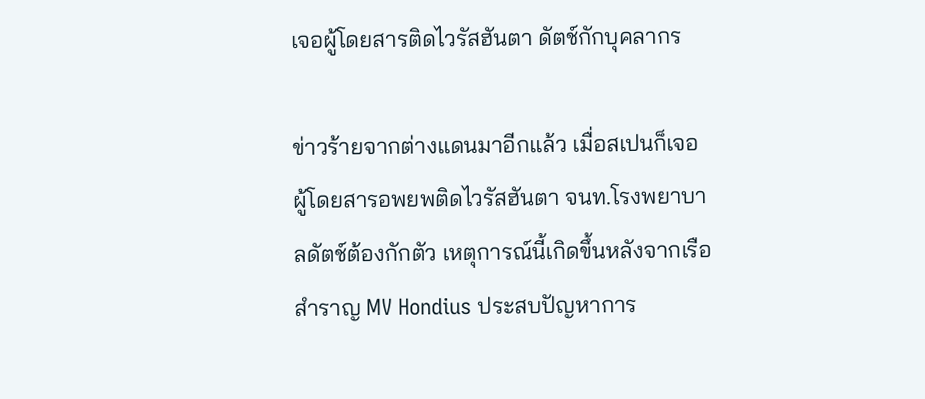เจอผู้โดยสารติดไวรัสฮันตา ดัตช์กักบุคลากร

ข่าวร้ายจากต่างแดนมาอีกแล้ว เมื่อสเปนก็เจอ ผู้โดยสารอพยพติดไวรัสฮันตา จนท.โรงพยาบาลดัตช์ต้องกักตัว เหตุการณ์นี้เกิดขึ้นหลังจากเรือสำราญ MV Hondius ประสบปัญหาการ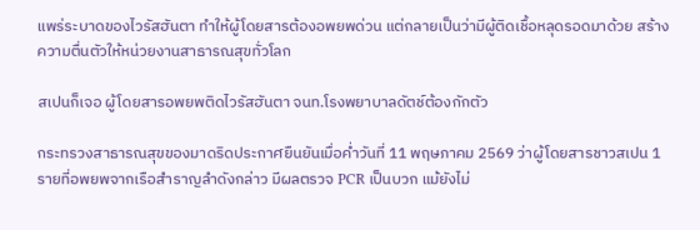แพร่ระบาดของไวรัสฮันตา ทำให้ผู้โดยสารต้องอพยพด่วน แต่กลายเป็นว่ามีผู้ติดเชื้อหลุดรอดมาด้วย สร้างความตื่นตัวให้หน่วยงานสาธารณสุขทั่วโลก

สเปนก็เจอ ผู้โดยสารอพยพติดไวรัสฮันตา จนท.โรงพยาบาลดัตช์ต้องกักตัว

กระทรวงสาธารณสุขของมาดริดประกาศยืนยันเมื่อค่ำวันที่ 11 พฤษภาคม 2569 ว่าผู้โดยสารชาวสเปน 1 รายที่อพยพจากเรือสำราญลำดังกล่าว มีผลตรวจ PCR เป็นบวก แม้ยังไม่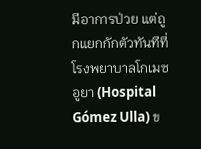มีอาการป่วย แต่ถูกแยกกักตัวทันทีที่โรงพยาบาลโกเมซ อูยา (Hospital Gómez Ulla) ข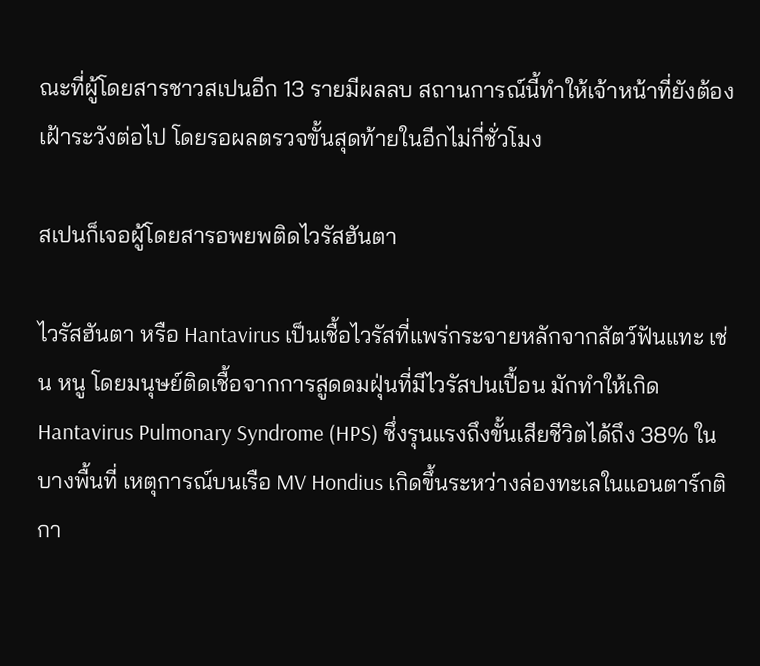ณะที่ผู้โดยสารชาวสเปนอีก 13 รายมีผลลบ สถานการณ์นี้ทำให้เจ้าหน้าที่ยังต้องเฝ้าระวังต่อไป โดยรอผลตรวจขั้นสุดท้ายในอีกไม่กี่ชั่วโมง

สเปนก็เจอผู้โดยสารอพยพติดไวรัสฮันตา

ไวรัสฮันตา หรือ Hantavirus เป็นเชื้อไวรัสที่แพร่กระจายหลักจากสัตว์ฟันแทะ เช่น หนู โดยมนุษย์ติดเชื้อจากการสูดดมฝุ่นที่มีไวรัสปนเปื้อน มักทำให้เกิด Hantavirus Pulmonary Syndrome (HPS) ซึ่งรุนแรงถึงขั้นเสียชีวิตได้ถึง 38% ในบางพื้นที่ เหตุการณ์บนเรือ MV Hondius เกิดขึ้นระหว่างล่องทะเลในแอนตาร์กติกา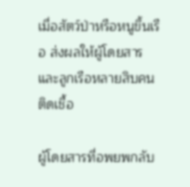เมื่อสัตว์ป่าหรือหนูขึ้นเรือ ส่งผลให้ผู้โดยสารและลูกเรือหลายสิบคนติดเชื้อ

ผู้โดยสารที่อพยพกลับ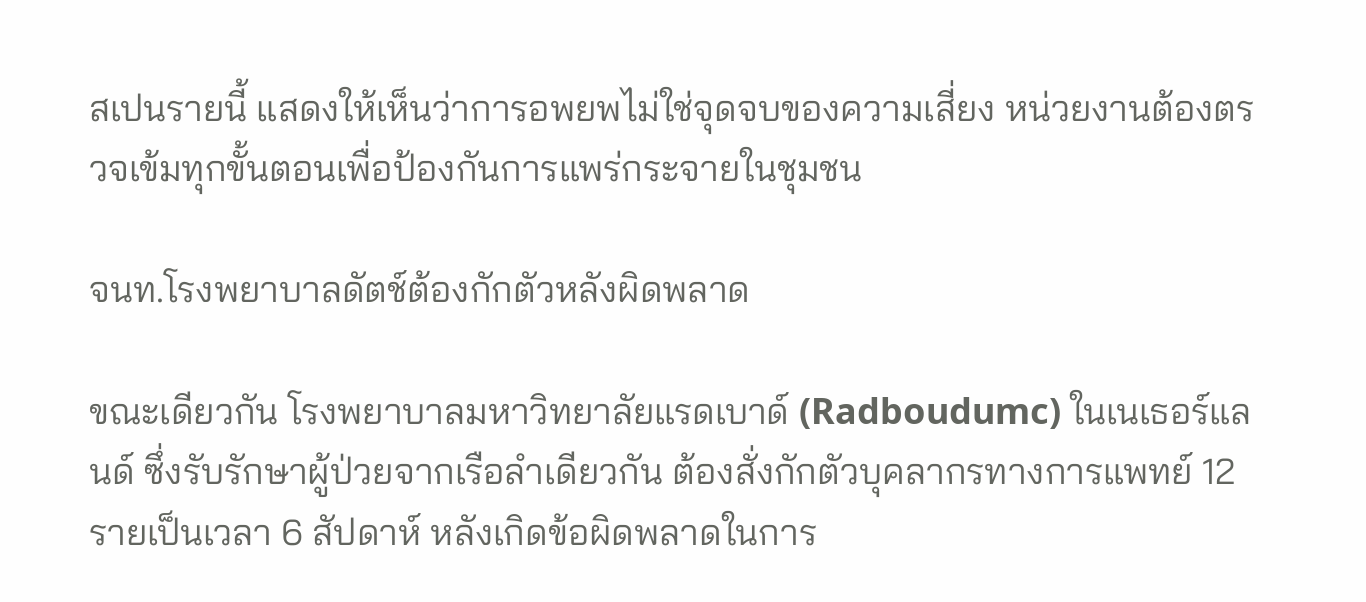สเปนรายนี้ แสดงให้เห็นว่าการอพยพไม่ใช่จุดจบของความเสี่ยง หน่วยงานต้องตรวจเข้มทุกขั้นตอนเพื่อป้องกันการแพร่กระจายในชุมชน

จนท.โรงพยาบาลดัตช์ต้องกักตัวหลังผิดพลาด

ขณะเดียวกัน โรงพยาบาลมหาวิทยาลัยแรดเบาด์ (Radboudumc) ในเนเธอร์แลนด์ ซึ่งรับรักษาผู้ป่วยจากเรือลำเดียวกัน ต้องสั่งกักตัวบุคลากรทางการแพทย์ 12 รายเป็นเวลา 6 สัปดาห์ หลังเกิดข้อผิดพลาดในการ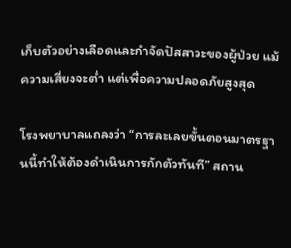เก็บตัวอย่างเลือดและกำจัดปัสสาวะของผู้ป่วย แม้ความเสี่ยงจะต่ำ แต่เพื่อความปลอดภัยสูงสุด

โรงพยาบาลแถลงว่า “การละเลยขั้นตอนมาตรฐานนี้ทำให้ต้องดำเนินการกักตัวทันที” สถาน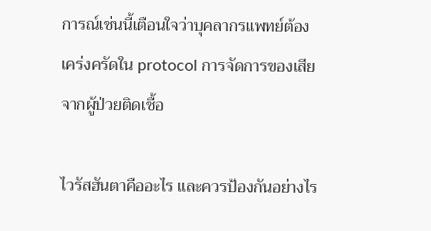การณ์เช่นนี้เตือนใจว่าบุคลากรแพทย์ต้องเคร่งครัดใน protocol การจัดการของเสียจากผู้ป่วยติดเชื้อ

ไวรัสฮันตาคืออะไร และควรป้องกันอย่างไร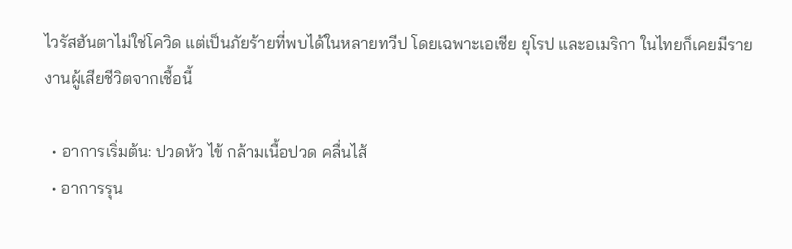ไวรัสฮันตาไม่ใช่โควิด แต่เป็นภัยร้ายที่พบได้ในหลายทวีป โดยเฉพาะเอเชีย ยุโรป และอเมริกา ในไทยก็เคยมีรายงานผู้เสียชีวิตจากเชื้อนี้

  • อาการเริ่มต้น: ปวดหัว ไข้ กล้ามเนื้อปวด คลื่นไส้
  • อาการรุน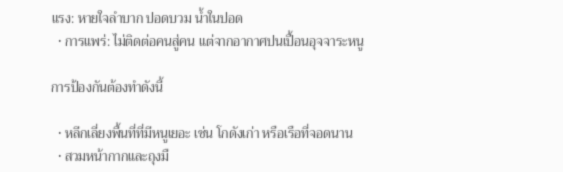แรง: หายใจลำบาก ปอดบวม น้ำในปอด
  • การแพร่: ไม่ติดต่อคนสู่คน แต่จากอากาศปนเปื้อนอุจจาระหนู

การป้องกันต้องทำดังนี้

  • หลีกเลี่ยงพื้นที่ที่มีหนูเยอะ เช่น โกดังเก่า หรือเรือที่จอดนาน
  • สวมหน้ากากและถุงมื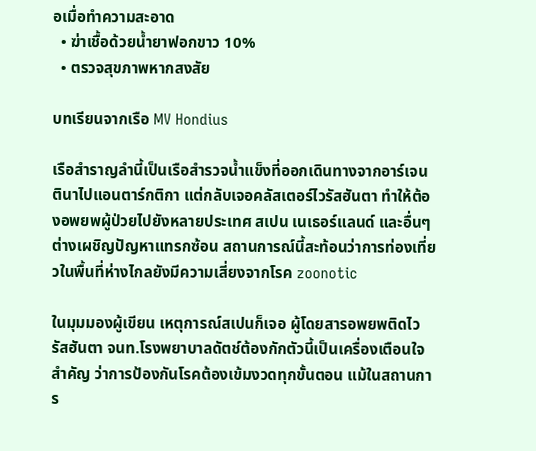อเมื่อทำความสะอาด
  • ฆ่าเชื้อด้วยน้ำยาฟอกขาว 10%
  • ตรวจสุขภาพหากสงสัย

บทเรียนจากเรือ MV Hondius

เรือสำราญลำนี้เป็นเรือสำรวจน้ำแข็งที่ออกเดินทางจากอาร์เจนตินาไปแอนตาร์กติกา แต่กลับเจอคลัสเตอร์ไวรัสฮันตา ทำให้ต้องอพยพผู้ป่วยไปยังหลายประเทศ สเปน เนเธอร์แลนด์ และอื่นๆ ต่างเผชิญปัญหาแทรกซ้อน สถานการณ์นี้สะท้อนว่าการท่องเที่ยวในพื้นที่ห่างไกลยังมีความเสี่ยงจากโรค zoonotic

ในมุมมองผู้เขียน เหตุการณ์สเปนก็เจอ ผู้โดยสารอพยพติดไวรัสฮันตา จนท.โรงพยาบาลดัตช์ต้องกักตัวนี้เป็นเครื่องเตือนใจสำคัญ ว่าการป้องกันโรคต้องเข้มงวดทุกขั้นตอน แม้ในสถานการ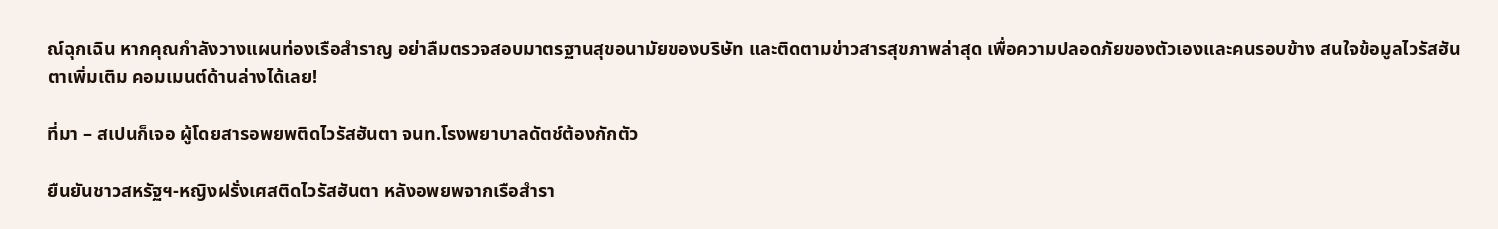ณ์ฉุกเฉิน หากคุณกำลังวางแผนท่องเรือสำราญ อย่าลืมตรวจสอบมาตรฐานสุขอนามัยของบริษัท และติดตามข่าวสารสุขภาพล่าสุด เพื่อความปลอดภัยของตัวเองและคนรอบข้าง สนใจข้อมูลไวรัสฮันตาเพิ่มเติม คอมเมนต์ด้านล่างได้เลย!

ที่มา – สเปนก็เจอ ผู้โดยสารอพยพติดไวรัสฮันตา จนท.โรงพยาบาลดัตช์ต้องกักตัว

ยืนยันชาวสหรัฐฯ-หญิงฝรั่งเศสติดไวรัสฮันตา หลังอพยพจากเรือสำรา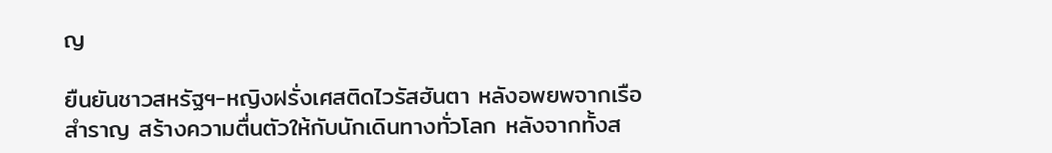ญ

ยืนยันชาวสหรัฐฯ-หญิงฝรั่งเศสติดไวรัสฮันตา หลังอพยพจากเรือสำราญ สร้างความตื่นตัวให้กับนักเดินทางทั่วโลก หลังจากทั้งส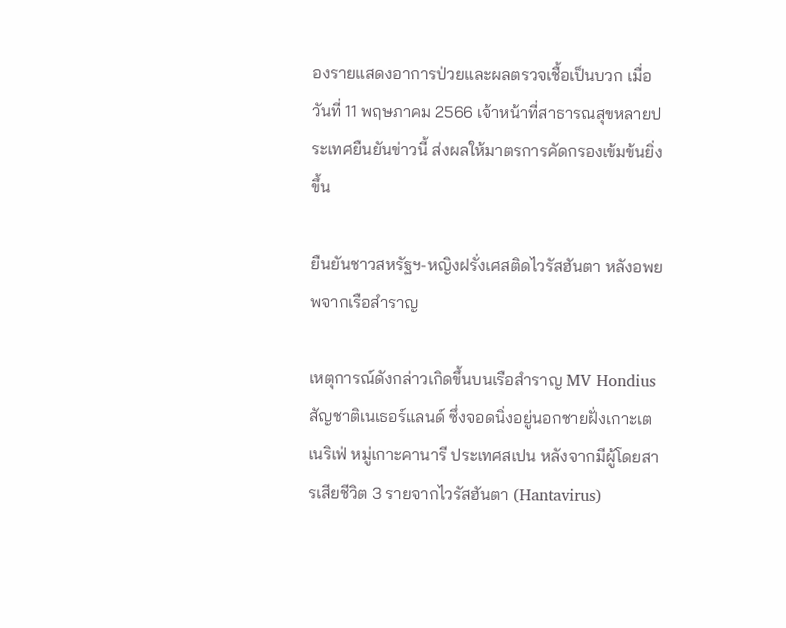องรายแสดงอาการป่วยและผลตรวจเชื้อเป็นบวก เมื่อวันที่ 11 พฤษภาคม 2566 เจ้าหน้าที่สาธารณสุขหลายประเทศยืนยันข่าวนี้ ส่งผลให้มาตรการคัดกรองเข้มข้นยิ่งขึ้น

ยืนยันชาวสหรัฐฯ-หญิงฝรั่งเศสติดไวรัสฮันตา หลังอพยพจากเรือสำราญ

เหตุการณ์ดังกล่าวเกิดขึ้นบนเรือสำราญ MV Hondius สัญชาติเนเธอร์แลนด์ ซึ่งจอดนิ่งอยู่นอกชายฝั่งเกาะเตเนริเฟ่ หมู่เกาะคานารี ประเทศสเปน หลังจากมีผู้โดยสารเสียชีวิต 3 รายจากไวรัสฮันตา (Hantavirus)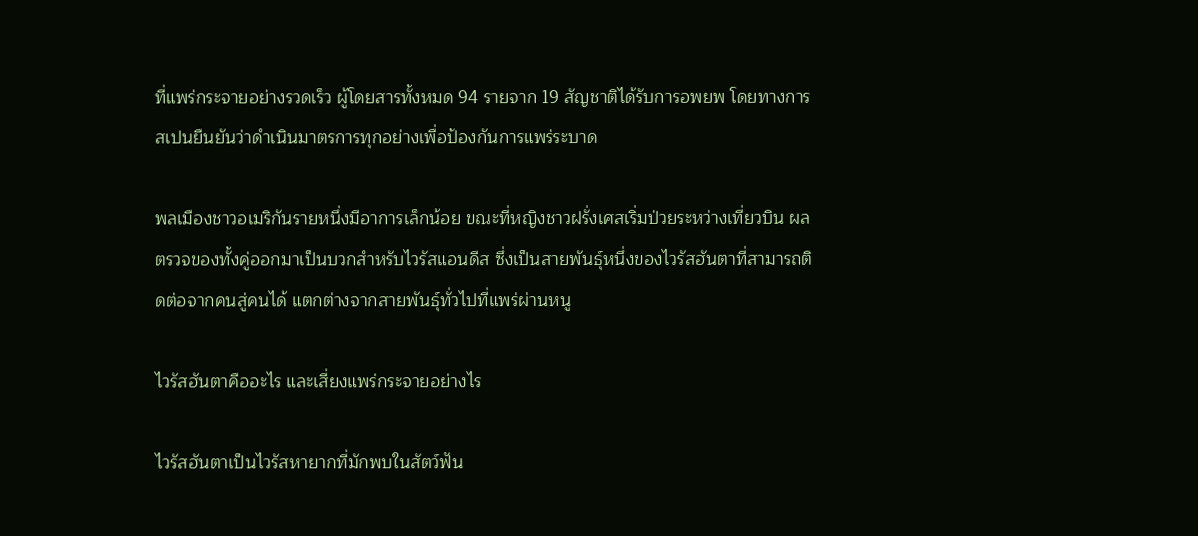ที่แพร่กระจายอย่างรวดเร็ว ผู้โดยสารทั้งหมด 94 รายจาก 19 สัญชาติได้รับการอพยพ โดยทางการสเปนยืนยันว่าดำเนินมาตรการทุกอย่างเพื่อป้องกันการแพร่ระบาด

พลเมืองชาวอเมริกันรายหนึ่งมีอาการเล็กน้อย ขณะที่หญิงชาวฝรั่งเศสเริ่มป่วยระหว่างเที่ยวบิน ผลตรวจของทั้งคู่ออกมาเป็นบวกสำหรับไวรัสแอนดีส ซึ่งเป็นสายพันธุ์หนึ่งของไวรัสฮันตาที่สามารถติดต่อจากคนสู่คนได้ แตกต่างจากสายพันธุ์ทั่วไปที่แพร่ผ่านหนู

ไวรัสฮันตาคืออะไร และเสี่ยงแพร่กระจายอย่างไร

ไวรัสฮันตาเป็นไวรัสหายากที่มักพบในสัตว์ฟัน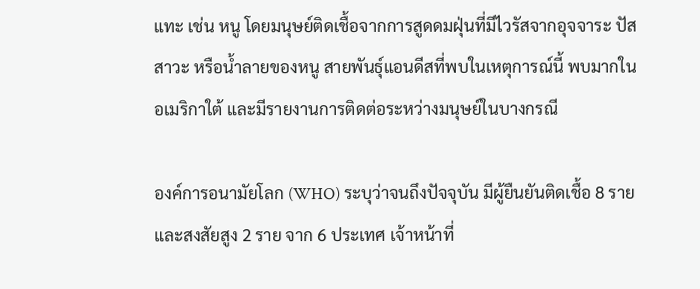แทะ เช่น หนู โดยมนุษย์ติดเชื้อจากการสูดดมฝุ่นที่มีไวรัสจากอุจจาระ ปัสสาวะ หรือน้ำลายของหนู สายพันธุ์แอนดีสที่พบในเหตุการณ์นี้ พบมากในอเมริกาใต้ และมีรายงานการติดต่อระหว่างมนุษย์ในบางกรณี

องค์การอนามัยโลก (WHO) ระบุว่าจนถึงปัจจุบัน มีผู้ยืนยันติดเชื้อ 8 ราย และสงสัยสูง 2 ราย จาก 6 ประเทศ เจ้าหน้าที่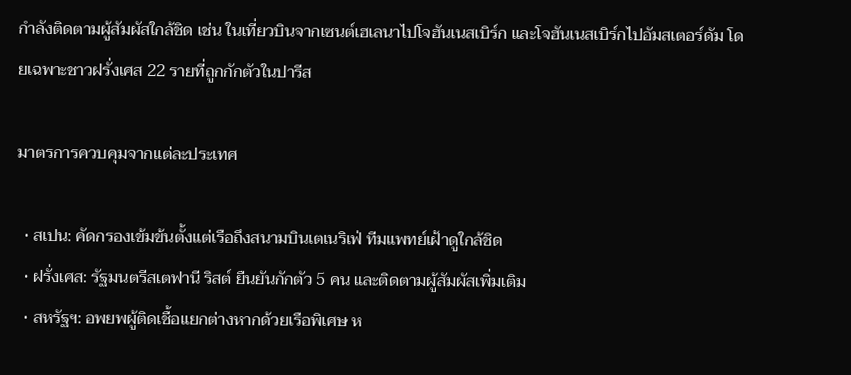กำลังติดตามผู้สัมผัสใกล้ชิด เช่น ในเที่ยวบินจากเซนต์เฮเลนาไปโจฮันเนสเบิร์ก และโจฮันเนสเบิร์กไปอัมสเตอร์ดัม โดยเฉพาะชาวฝรั่งเศส 22 รายที่ถูกกักตัวในปารีส

มาตรการควบคุมจากแต่ละประเทศ

  • สเปน: คัดกรองเข้มข้นตั้งแต่เรือถึงสนามบินเตเนริเฟ่ ทีมแพทย์เฝ้าดูใกล้ชิด
  • ฝรั่งเศส: รัฐมนตรีสเตฟานี ริสต์ ยืนยันกักตัว 5 คน และติดตามผู้สัมผัสเพิ่มเติม
  • สหรัฐฯ: อพยพผู้ติดเชื้อแยกต่างหากด้วยเรือพิเศษ ห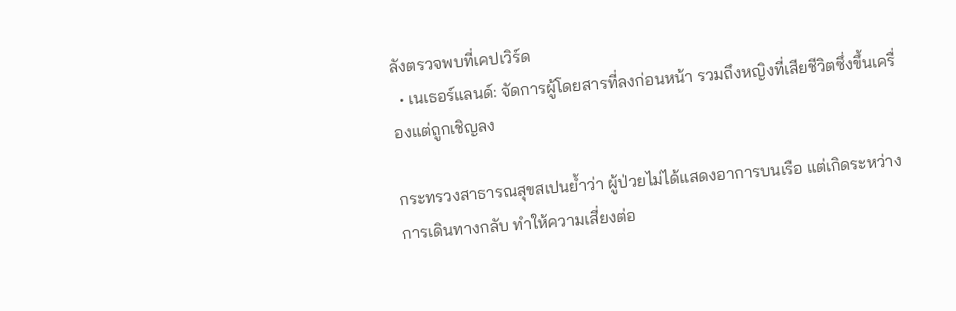ลังตรวจพบที่เคปเวิร์ด
  • เนเธอร์แลนด์: จัดการผู้โดยสารที่ลงก่อนหน้า รวมถึงหญิงที่เสียชีวิตซึ่งขึ้นเครื่องแต่ถูกเชิญลง

กระทรวงสาธารณสุขสเปนย้ำว่า ผู้ป่วยไม่ได้แสดงอาการบนเรือ แต่เกิดระหว่างการเดินทางกลับ ทำให้ความเสี่ยงต่อ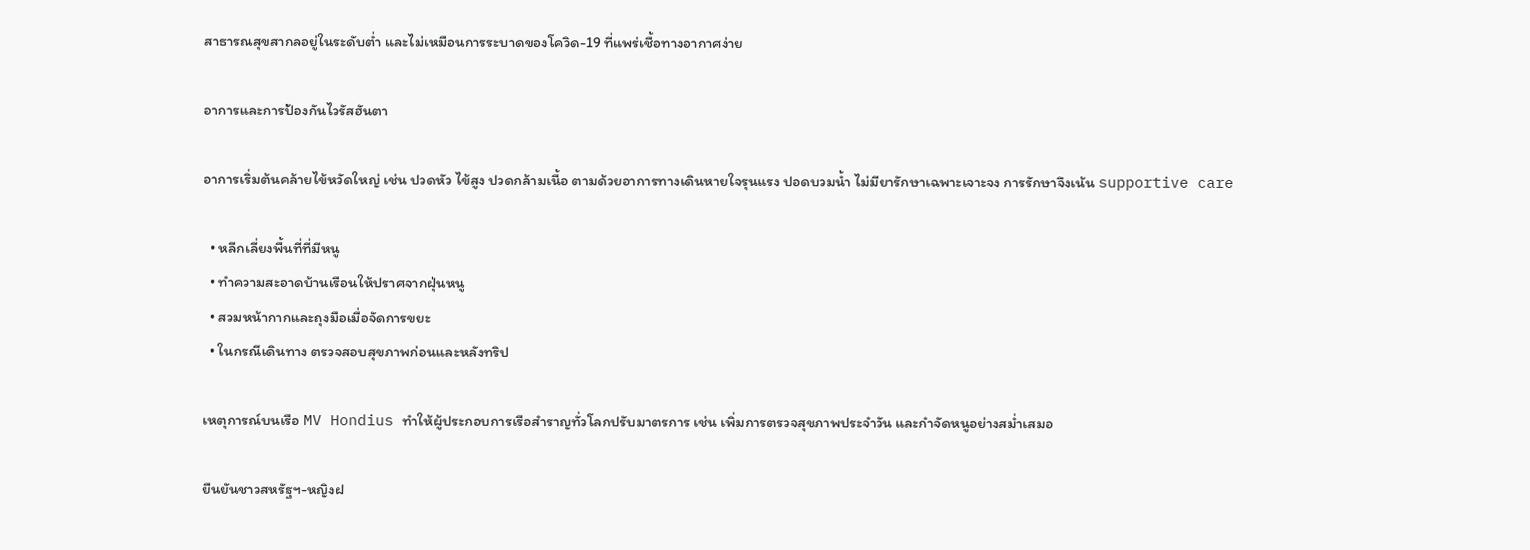สาธารณสุขสากลอยู่ในระดับต่ำ และไม่เหมือนการระบาดของโควิด-19 ที่แพร่เชื้อทางอากาศง่าย

อาการและการป้องกันไวรัสฮันตา

อาการเริ่มต้นคล้ายไข้หวัดใหญ่ เช่น ปวดหัว ไข้สูง ปวดกล้ามเนื้อ ตามด้วยอาการทางเดินหายใจรุนแรง ปอดบวมน้ำ ไม่มียารักษาเฉพาะเจาะจง การรักษาจึงเน้น supportive care

  • หลีกเลี่ยงพื้นที่ที่มีหนู
  • ทำความสะอาดบ้านเรือนให้ปราศจากฝุ่นหนู
  • สวมหน้ากากและถุงมือเมื่อจัดการขยะ
  • ในกรณีเดินทาง ตรวจสอบสุขภาพก่อนและหลังทริป

เหตุการณ์บนเรือ MV Hondius ทำให้ผู้ประกอบการเรือสำราญทั่วโลกปรับมาตรการ เช่น เพิ่มการตรวจสุขภาพประจำวัน และกำจัดหนูอย่างสม่ำเสมอ

ยืนยันชาวสหรัฐฯ-หญิงฝ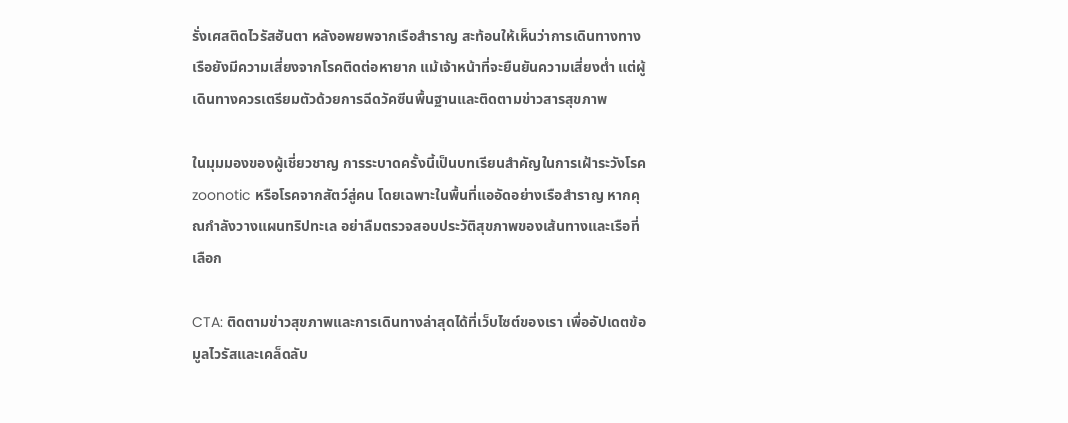รั่งเศสติดไวรัสฮันตา หลังอพยพจากเรือสำราญ สะท้อนให้เห็นว่าการเดินทางทางเรือยังมีความเสี่ยงจากโรคติดต่อหายาก แม้เจ้าหน้าที่จะยืนยันความเสี่ยงต่ำ แต่ผู้เดินทางควรเตรียมตัวด้วยการฉีดวัคซีนพื้นฐานและติดตามข่าวสารสุขภาพ

ในมุมมองของผู้เชี่ยวชาญ การระบาดครั้งนี้เป็นบทเรียนสำคัญในการเฝ้าระวังโรค zoonotic หรือโรคจากสัตว์สู่คน โดยเฉพาะในพื้นที่แออัดอย่างเรือสำราญ หากคุณกำลังวางแผนทริปทะเล อย่าลืมตรวจสอบประวัติสุขภาพของเส้นทางและเรือที่เลือก

CTA: ติดตามข่าวสุขภาพและการเดินทางล่าสุดได้ที่เว็บไซต์ของเรา เพื่ออัปเดตข้อมูลไวรัสและเคล็ดลับ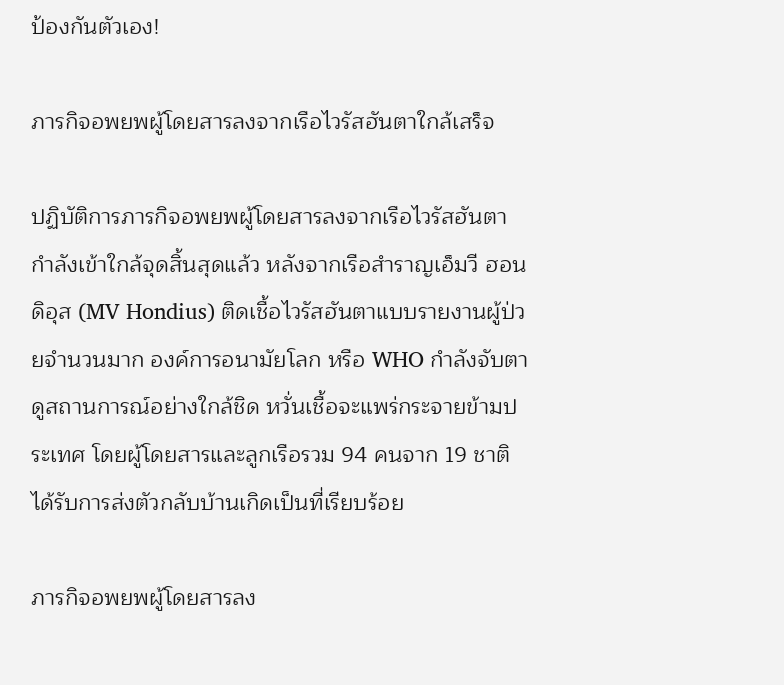ป้องกันตัวเอง!

ภารกิจอพยพผู้โดยสารลงจากเรือไวรัสฮันตาใกล้เสร็จ

ปฏิบัติการภารกิจอพยพผู้โดยสารลงจากเรือไวรัสฮันตากำลังเข้าใกล้จุดสิ้นสุดแล้ว หลังจากเรือสำราญเอ็มวี ฮอนดิอุส (MV Hondius) ติดเชื้อไวรัสฮันตาแบบรายงานผู้ป่วยจำนวนมาก องค์การอนามัยโลก หรือ WHO กำลังจับตาดูสถานการณ์อย่างใกล้ชิด หวั่นเชื้อจะแพร่กระจายข้ามประเทศ โดยผู้โดยสารและลูกเรือรวม 94 คนจาก 19 ชาติ ได้รับการส่งตัวกลับบ้านเกิดเป็นที่เรียบร้อย

ภารกิจอพยพผู้โดยสารลง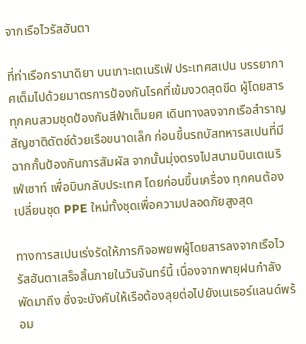จากเรือไวรัสฮันตา

ที่ท่าเรือกรานาดิยา บนเกาะเตเนริเฟ่ ประเทศสเปน บรรยากาศเต็มไปด้วยมาตรการป้องกันโรคที่เข้มงวดสุดขีด ผู้โดยสารทุกคนสวมชุดป้องกันสีฟ้าเต็มยศ เดินทางลงจากเรือสำราญสัญชาติดัตช์ด้วยเรือขนาดเล็ก ก่อนขึ้นรถบัสทหารสเปนที่มีฉากกั้นป้องกันการสัมผัส จากนั้นมุ่งตรงไปสนามบินเตเนริเฟ่เซาท์ เพื่อบินกลับประเทศ โดยก่อนขึ้นเครื่อง ทุกคนต้องเปลี่ยนชุด PPE ใหม่ทั้งชุดเพื่อความปลอดภัยสูงสุด

ทางการสเปนเร่งรัดให้ภารกิจอพยพผู้โดยสารลงจากเรือไวรัสฮันตาเสร็จสิ้นภายในวันจันทร์นี้ เนื่องจากพายุฝนกำลังพัดมาถึง ซึ่งจะบังคับให้เรือต้องลุยต่อไปยังเนเธอร์แลนด์พร้อม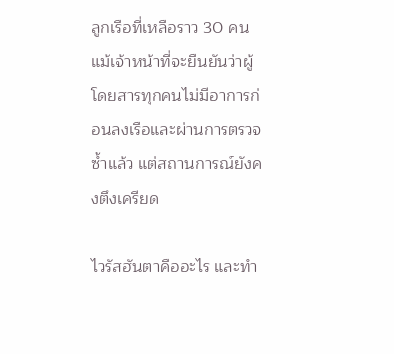ลูกเรือที่เหลือราว 30 คน แม้เจ้าหน้าที่จะยืนยันว่าผู้โดยสารทุกคนไม่มีอาการก่อนลงเรือและผ่านการตรวจซ้ำแล้ว แต่สถานการณ์ยังคงตึงเครียด

ไวรัสฮันตาคืออะไร และทำ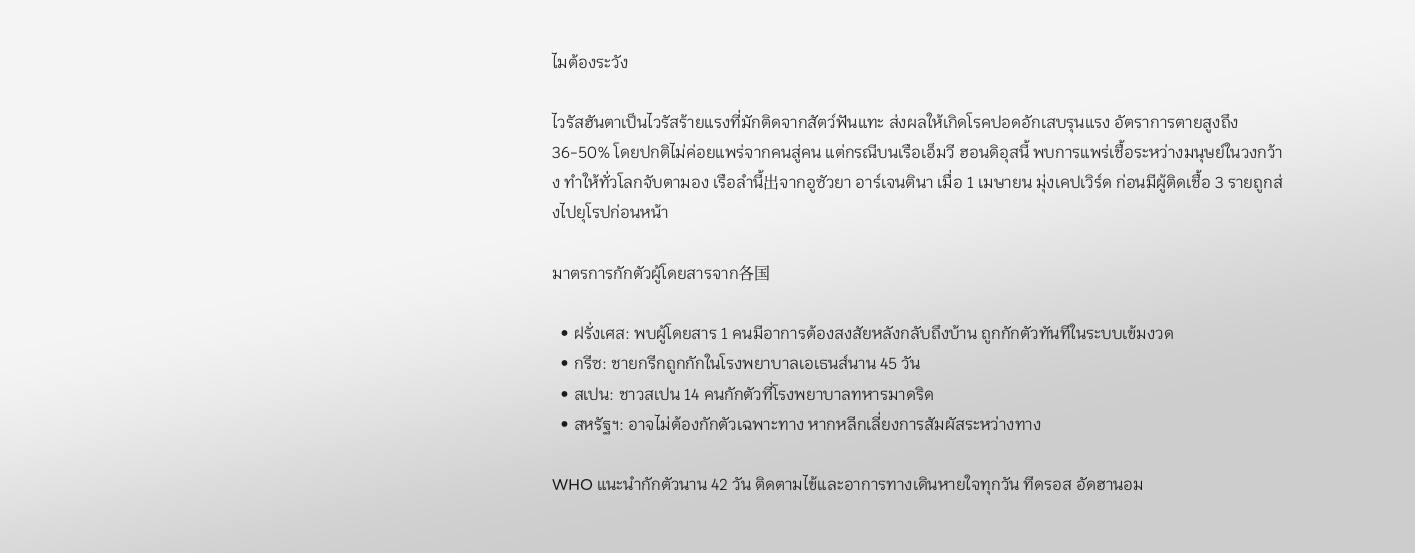ไมต้องระวัง

ไวรัสฮันตาเป็นไวรัสร้ายแรงที่มักติดจากสัตว์ฟันแทะ ส่งผลให้เกิดโรคปอดอักเสบรุนแรง อัตราการตายสูงถึง 36-50% โดยปกติไม่ค่อยแพร่จากคนสู่คน แต่กรณีบนเรือเอ็มวี ฮอนดิอุสนี้ พบการแพร่เชื้อระหว่างมนุษย์ในวงกว้าง ทำให้ทั่วโลกจับตามอง เรือลำนี้出จากอูซัวยา อาร์เจนตินา เมื่อ 1 เมษายน มุ่งเคปเวิร์ด ก่อนมีผู้ติดเชื้อ 3 รายถูกส่งไปยุโรปก่อนหน้า

มาตรการกักตัวผู้โดยสารจาก各国

  • ฝรั่งเศส: พบผู้โดยสาร 1 คนมีอาการต้องสงสัยหลังกลับถึงบ้าน ถูกกักตัวทันทีในระบบเข้มงวด
  • กรีซ: ชายกรีกถูกกักในโรงพยาบาลเอเธนส์นาน 45 วัน
  • สเปน: ชาวสเปน 14 คนกักตัวที่โรงพยาบาลทหารมาดริด
  • สหรัฐฯ: อาจไม่ต้องกักตัวเฉพาะทาง หากหลีกเลี่ยงการสัมผัสระหว่างทาง

WHO แนะนำกักตัวนาน 42 วัน ติดตามไข้และอาการทางเดินหายใจทุกวัน ทีดรอส อัดฮานอม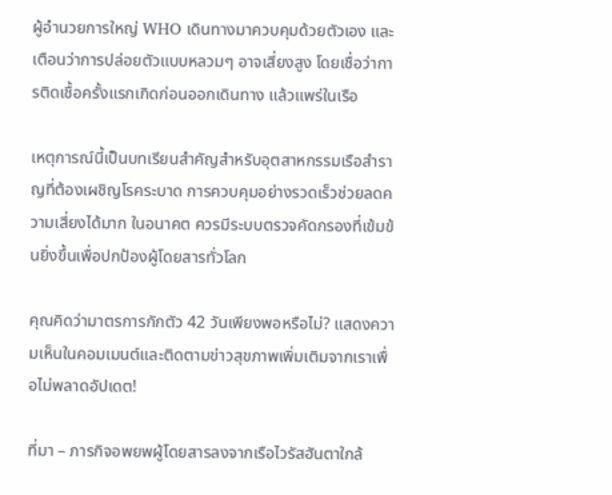ผู้อำนวยการใหญ่ WHO เดินทางมาควบคุมด้วยตัวเอง และเตือนว่าการปล่อยตัวแบบหลวมๆ อาจเสี่ยงสูง โดยเชื่อว่าการติดเชื้อครั้งแรกเกิดก่อนออกเดินทาง แล้วแพร่ในเรือ

เหตุการณ์นี้เป็นบทเรียนสำคัญสำหรับอุตสาหกรรมเรือสำราญที่ต้องเผชิญโรคระบาด การควบคุมอย่างรวดเร็วช่วยลดความเสี่ยงได้มาก ในอนาคต ควรมีระบบตรวจคัดกรองที่เข้มข้นยิ่งขึ้นเพื่อปกป้องผู้โดยสารทั่วโลก

คุณคิดว่ามาตรการกักตัว 42 วันเพียงพอหรือไม่? แสดงความเห็นในคอมเมนต์และติดตามข่าวสุขภาพเพิ่มเติมจากเราเพื่อไม่พลาดอัปเดต!

ที่มา – ภารกิจอพยพผู้โดยสารลงจากเรือไวรัสฮันตาใกล้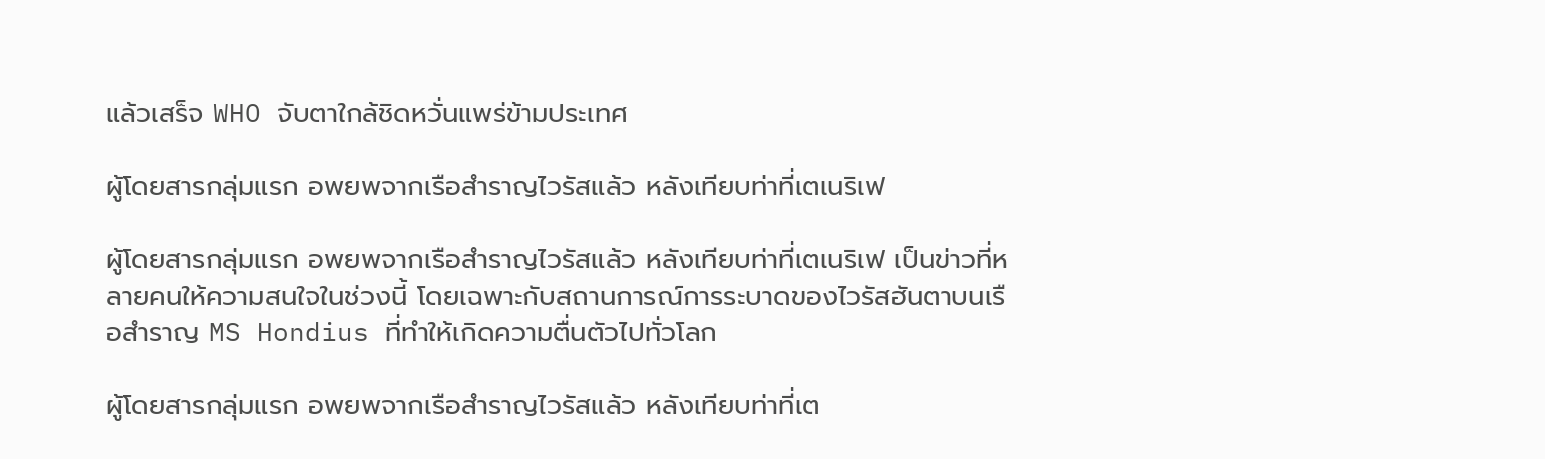แล้วเสร็จ WHO จับตาใกล้ชิดหวั่นแพร่ข้ามประเทศ

ผู้โดยสารกลุ่มแรก อพยพจากเรือสำราญไวรัสแล้ว หลังเทียบท่าที่เตเนริเฟ

ผู้โดยสารกลุ่มแรก อพยพจากเรือสำราญไวรัสแล้ว หลังเทียบท่าที่เตเนริเฟ เป็นข่าวที่หลายคนให้ความสนใจในช่วงนี้ โดยเฉพาะกับสถานการณ์การระบาดของไวรัสฮันตาบนเรือสำราญ MS Hondius ที่ทำให้เกิดความตื่นตัวไปทั่วโลก

ผู้โดยสารกลุ่มแรก อพยพจากเรือสำราญไวรัสแล้ว หลังเทียบท่าที่เต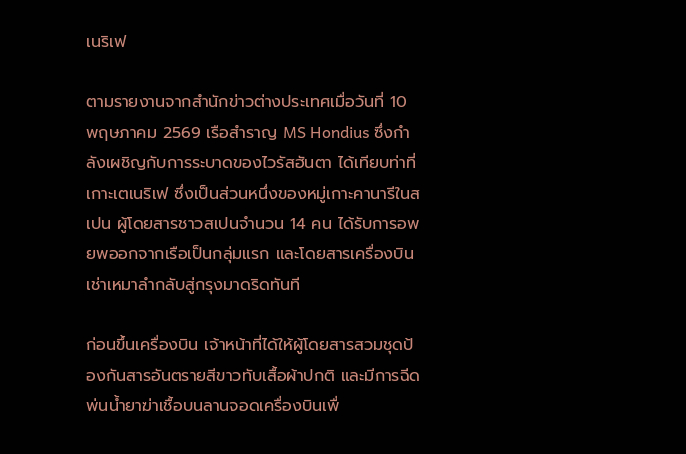เนริเฟ

ตามรายงานจากสำนักข่าวต่างประเทศเมื่อวันที่ 10 พฤษภาคม 2569 เรือสำราญ MS Hondius ซึ่งกำลังเผชิญกับการระบาดของไวรัสฮันตา ได้เทียบท่าที่เกาะเตเนริเฟ ซึ่งเป็นส่วนหนึ่งของหมู่เกาะคานารีในสเปน ผู้โดยสารชาวสเปนจำนวน 14 คน ได้รับการอพยพออกจากเรือเป็นกลุ่มแรก และโดยสารเครื่องบินเช่าเหมาลำกลับสู่กรุงมาดริดทันที

ก่อนขึ้นเครื่องบิน เจ้าหน้าที่ได้ให้ผู้โดยสารสวมชุดป้องกันสารอันตรายสีขาวทับเสื้อผ้าปกติ และมีการฉีดพ่นน้ำยาฆ่าเชื้อบนลานจอดเครื่องบินเพื่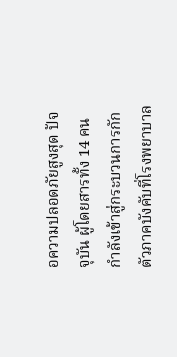อความปลอดภัยสูงสุด ปัจจุบัน ผู้โดยสารทั้ง 14 คนกำลังเข้าสู่กระบวนการกักตัวภาคบังคับที่โรงพยาบาล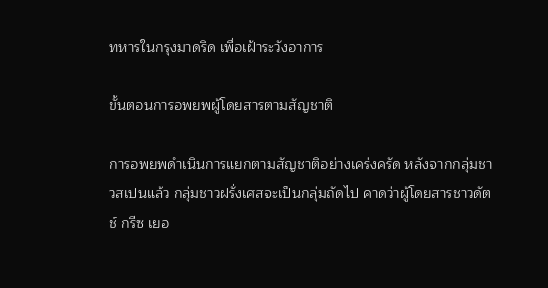ทหารในกรุงมาดริด เพื่อเฝ้าระวังอาการ

ขั้นตอนการอพยพผู้โดยสารตามสัญชาติ

การอพยพดำเนินการแยกตามสัญชาติอย่างเคร่งครัด หลังจากกลุ่มชาวสเปนแล้ว กลุ่มชาวฝรั่งเศสจะเป็นกลุ่มถัดไป คาดว่าผู้โดยสารชาวดัตช์ กรีซ เยอ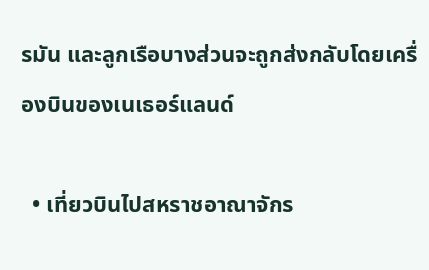รมัน และลูกเรือบางส่วนจะถูกส่งกลับโดยเครื่องบินของเนเธอร์แลนด์

  • เที่ยวบินไปสหราชอาณาจักร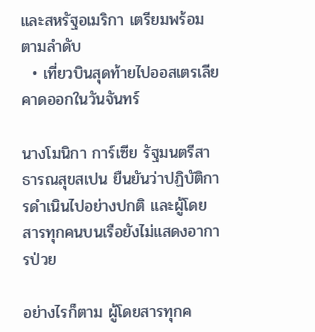และสหรัฐอเมริกา เตรียมพร้อมตามลำดับ
  • เที่ยวบินสุดท้ายไปออสเตรเลีย คาดออกในวันจันทร์

นางโมนิกา การ์เซีย รัฐมนตรีสาธารณสุขสเปน ยืนยันว่าปฏิบัติการดำเนินไปอย่างปกติ และผู้โดยสารทุกคนบนเรือยังไม่แสดงอาการป่วย

อย่างไรก็ตาม ผู้โดยสารทุกค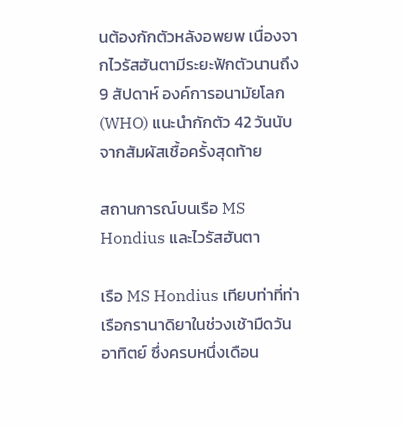นต้องกักตัวหลังอพยพ เนื่องจากไวรัสฮันตามีระยะฟักตัวนานถึง 9 สัปดาห์ องค์การอนามัยโลก (WHO) แนะนำกักตัว 42 วันนับจากสัมผัสเชื้อครั้งสุดท้าย

สถานการณ์บนเรือ MS Hondius และไวรัสฮันตา

เรือ MS Hondius เทียบท่าที่ท่าเรือกรานาดิยาในช่วงเช้ามืดวันอาทิตย์ ซึ่งครบหนึ่งเดือน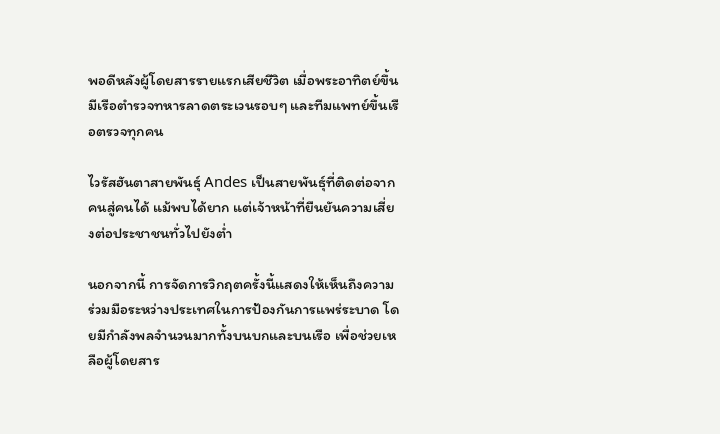พอดีหลังผู้โดยสารรายแรกเสียชีวิต เมื่อพระอาทิตย์ขึ้น มีเรือตำรวจทหารลาดตระเวนรอบๆ และทีมแพทย์ขึ้นเรือตรวจทุกคน

ไวรัสฮันตาสายพันธุ์ Andes เป็นสายพันธุ์ที่ติดต่อจากคนสู่คนได้ แม้พบได้ยาก แต่เจ้าหน้าที่ยืนยันความเสี่ยงต่อประชาชนทั่วไปยังต่ำ

นอกจากนี้ การจัดการวิกฤตครั้งนี้แสดงให้เห็นถึงความร่วมมือระหว่างประเทศในการป้องกันการแพร่ระบาด โดยมีกำลังพลจำนวนมากทั้งบนบกและบนเรือ เพื่อช่วยเหลือผู้โดยสาร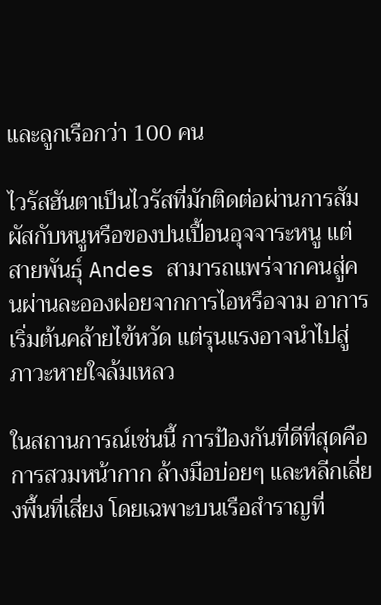และลูกเรือกว่า 100 คน

ไวรัสฮันตาเป็นไวรัสที่มักติดต่อผ่านการสัมผัสกับหนูหรือของปนเปื้อนอุจจาระหนู แต่สายพันธุ์ Andes สามารถแพร่จากคนสู่คนผ่านละอองฝอยจากการไอหรือจาม อาการเริ่มต้นคล้ายไข้หวัด แต่รุนแรงอาจนำไปสู่ภาวะหายใจล้มเหลว

ในสถานการณ์เช่นนี้ การป้องกันที่ดีที่สุดคือการสวมหน้ากาก ล้างมือบ่อยๆ และหลีกเลี่ยงพื้นที่เสี่ยง โดยเฉพาะบนเรือสำราญที่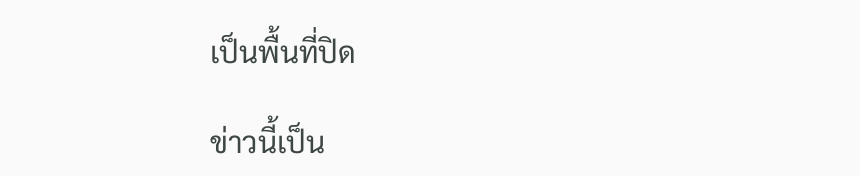เป็นพื้นที่ปิด

ข่าวนี้เป็น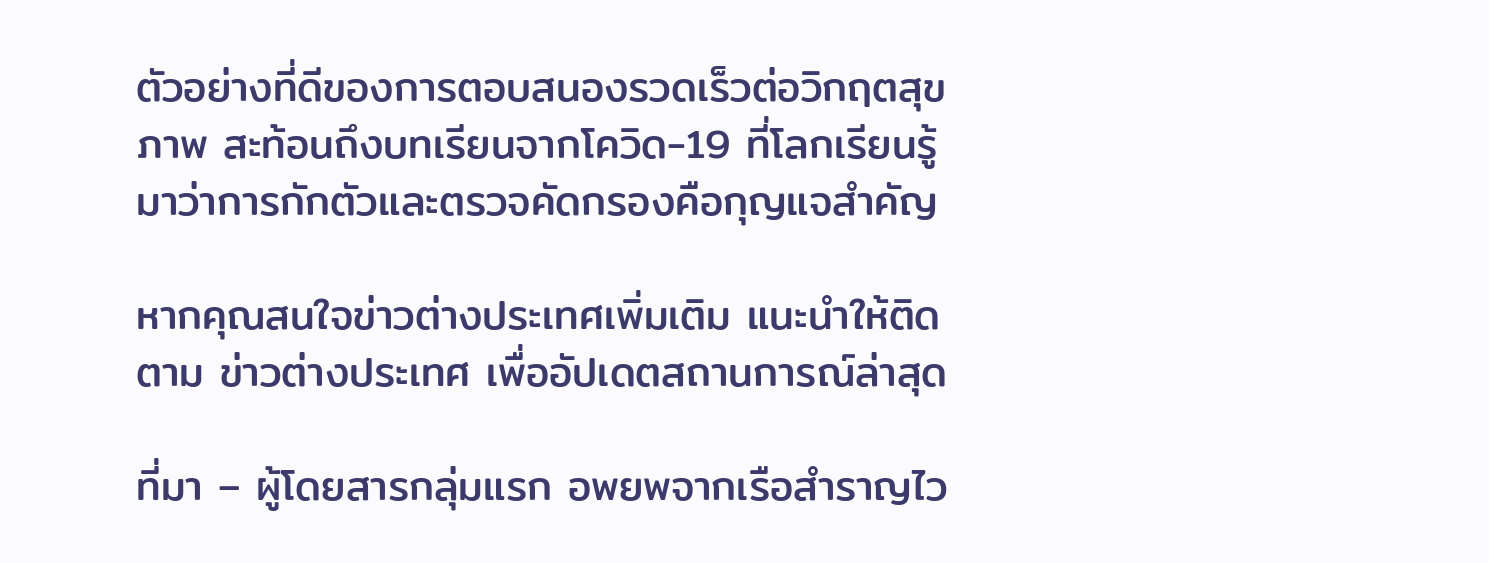ตัวอย่างที่ดีของการตอบสนองรวดเร็วต่อวิกฤตสุขภาพ สะท้อนถึงบทเรียนจากโควิด-19 ที่โลกเรียนรู้มาว่าการกักตัวและตรวจคัดกรองคือกุญแจสำคัญ

หากคุณสนใจข่าวต่างประเทศเพิ่มเติม แนะนำให้ติดตาม ข่าวต่างประเทศ เพื่ออัปเดตสถานการณ์ล่าสุด

ที่มา – ผู้โดยสารกลุ่มแรก อพยพจากเรือสำราญไว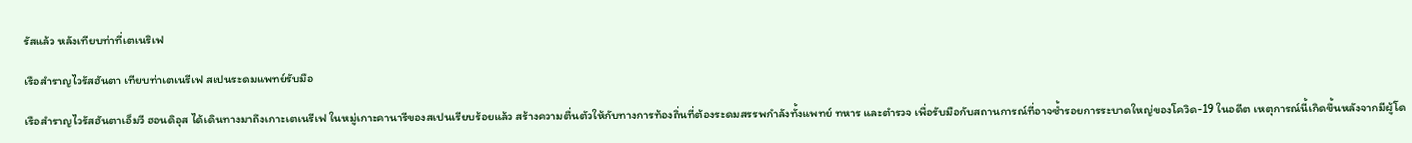รัสแล้ว หลังเทียบท่าที่เตเนริเฟ

เรือสำราญไวรัสฮันตา เทียบท่าเตเนรีเฟ สเปนระดมแพทย์รับมือ

เรือสำราญไวรัสฮันตาเอ็มวี ฮอนดิอุส ได้เดินทางมาถึงเกาะเตเนรีเฟ ในหมู่เกาะคานารีของสเปนเรียบร้อยแล้ว สร้างความตื่นตัวให้กับทางการท้องถิ่นที่ต้องระดมสรรพกำลังทั้งแพทย์ ทหาร และตำรวจ เพื่อรับมือกับสถานการณ์ที่อาจซ้ำรอยการระบาดใหญ่ของโควิด-19 ในอดีต เหตุการณ์นี้เกิดขึ้นหลังจากมีผู้โด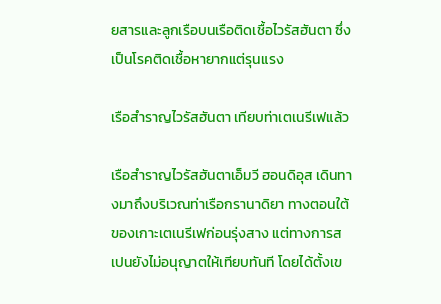ยสารและลูกเรือบนเรือติดเชื้อไวรัสฮันตา ซึ่งเป็นโรคติดเชื้อหายากแต่รุนแรง

เรือสำราญไวรัสฮันตา เทียบท่าเตเนรีเฟแล้ว

เรือสำราญไวรัสฮันตาเอ็มวี ฮอนดิอุส เดินทางมาถึงบริเวณท่าเรือกรานาดิยา ทางตอนใต้ของเกาะเตเนรีเฟก่อนรุ่งสาง แต่ทางการสเปนยังไม่อนุญาตให้เทียบทันที โดยได้ตั้งเข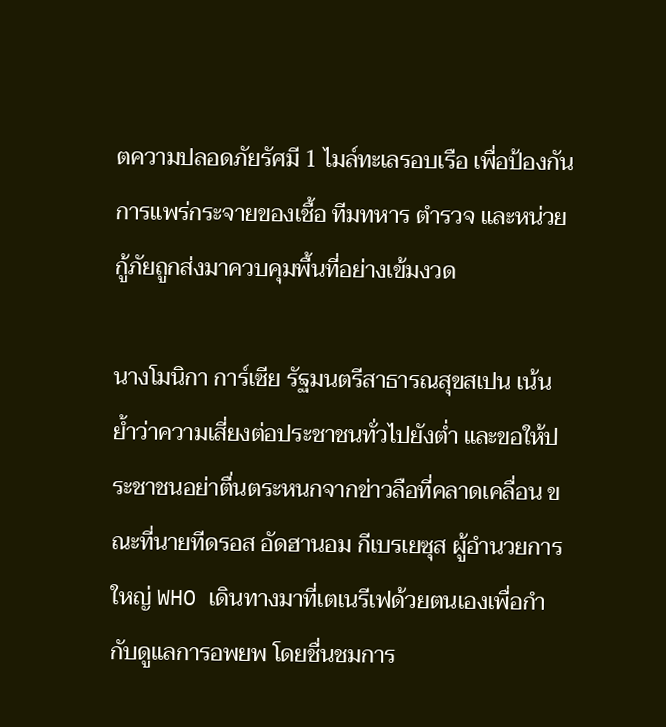ตความปลอดภัยรัศมี 1 ไมล์ทะเลรอบเรือ เพื่อป้องกันการแพร่กระจายของเชื้อ ทีมทหาร ตำรวจ และหน่วยกู้ภัยถูกส่งมาควบคุมพื้นที่อย่างเข้มงวด

นางโมนิกา การ์เซีย รัฐมนตรีสาธารณสุขสเปน เน้นย้ำว่าความเสี่ยงต่อประชาชนทั่วไปยังต่ำ และขอให้ประชาชนอย่าตื่นตระหนกจากข่าวลือที่คลาดเคลื่อน ขณะที่นายทีดรอส อัดฮานอม กีเบรเยซุส ผู้อำนวยการใหญ่ WHO เดินทางมาที่เตเนรีเฟด้วยตนเองเพื่อกำกับดูแลการอพยพ โดยชื่นชมการ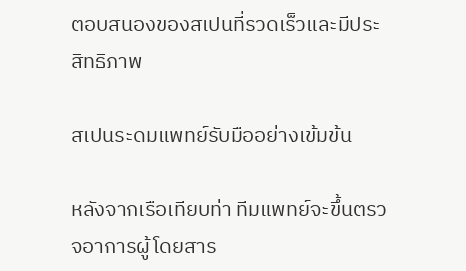ตอบสนองของสเปนที่รวดเร็วและมีประสิทธิภาพ

สเปนระดมแพทย์รับมืออย่างเข้มข้น

หลังจากเรือเทียบท่า ทีมแพทย์จะขึ้นตรวจอาการผู้โดยสาร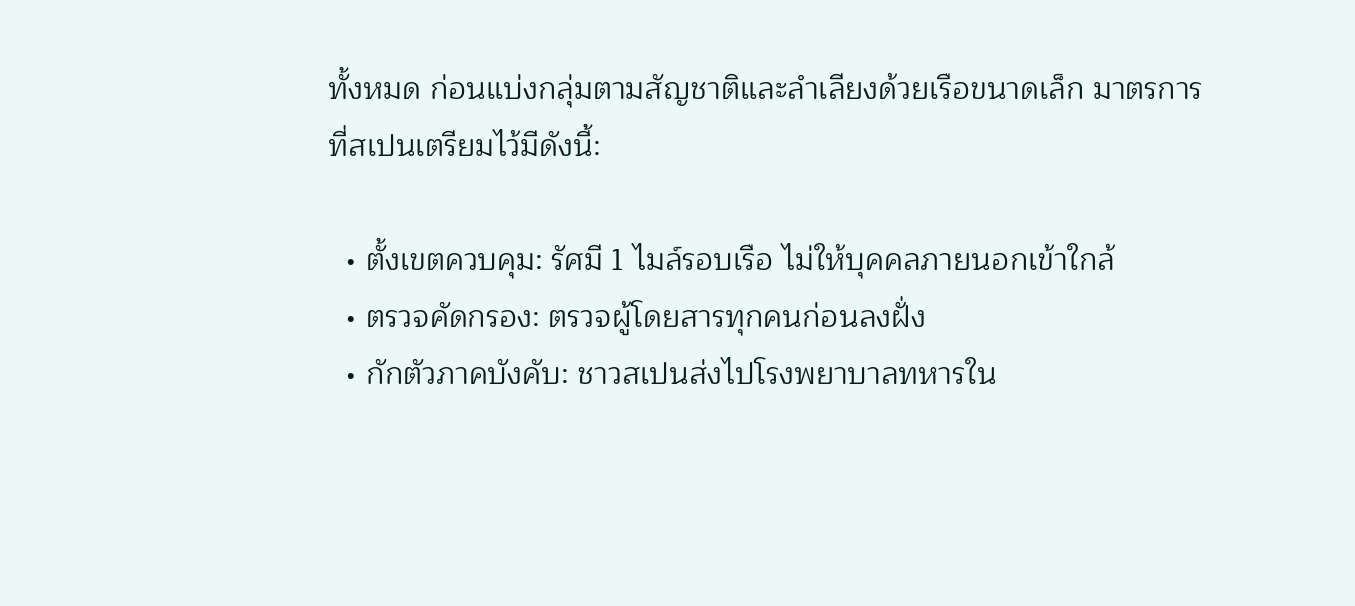ทั้งหมด ก่อนแบ่งกลุ่มตามสัญชาติและลำเลียงด้วยเรือขนาดเล็ก มาตรการที่สเปนเตรียมไว้มีดังนี้:

  • ตั้งเขตควบคุม: รัศมี 1 ไมล์รอบเรือ ไม่ให้บุคคลภายนอกเข้าใกล้
  • ตรวจคัดกรอง: ตรวจผู้โดยสารทุกคนก่อนลงฝั่ง
  • กักตัวภาคบังคับ: ชาวสเปนส่งไปโรงพยาบาลทหารใน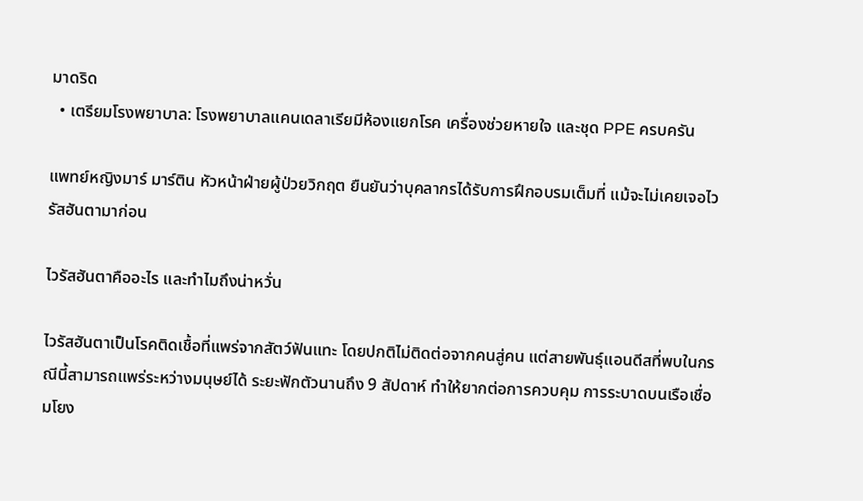มาดริด
  • เตรียมโรงพยาบาล: โรงพยาบาลแคนเดลาเรียมีห้องแยกโรค เครื่องช่วยหายใจ และชุด PPE ครบครัน

แพทย์หญิงมาร์ มาร์ติน หัวหน้าฝ่ายผู้ป่วยวิกฤต ยืนยันว่าบุคลากรได้รับการฝึกอบรมเต็มที่ แม้จะไม่เคยเจอไวรัสฮันตามาก่อน

ไวรัสฮันตาคืออะไร และทำไมถึงน่าหวั่น

ไวรัสฮันตาเป็นโรคติดเชื้อที่แพร่จากสัตว์ฟันแทะ โดยปกติไม่ติดต่อจากคนสู่คน แต่สายพันธุ์แอนดีสที่พบในกรณีนี้สามารถแพร่ระหว่างมนุษย์ได้ ระยะฟักตัวนานถึง 9 สัปดาห์ ทำให้ยากต่อการควบคุม การระบาดบนเรือเชื่อมโยง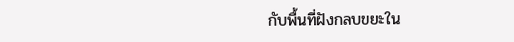กับพื้นที่ฝังกลบขยะใน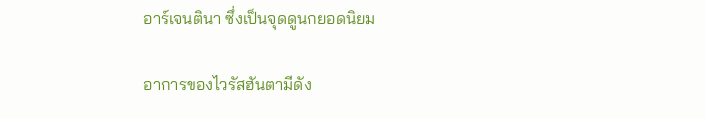อาร์เจนตินา ซึ่งเป็นจุดดูนกยอดนิยม

อาการของไวรัสฮันตามีดัง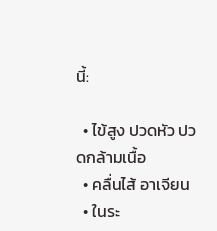นี้:

  • ไข้สูง ปวดหัว ปวดกล้ามเนื้อ
  • คลื่นไส้ อาเจียน
  • ในระ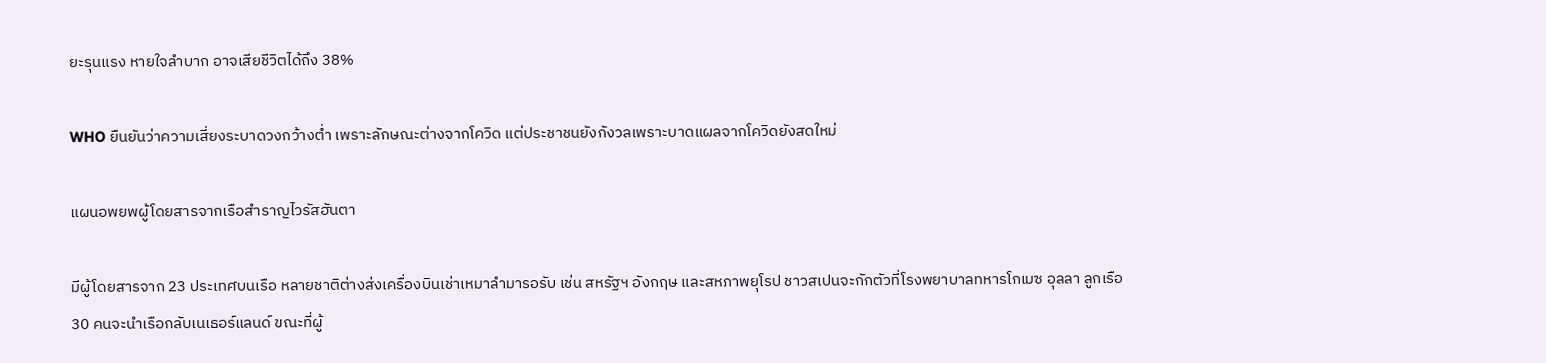ยะรุนแรง หายใจลำบาก อาจเสียชีวิตได้ถึง 38%

WHO ยืนยันว่าความเสี่ยงระบาดวงกว้างต่ำ เพราะลักษณะต่างจากโควิด แต่ประชาชนยังกังวลเพราะบาดแผลจากโควิดยังสดใหม่

แผนอพยพผู้โดยสารจากเรือสำราญไวรัสฮันตา

มีผู้โดยสารจาก 23 ประเทศบนเรือ หลายชาติต่างส่งเครื่องบินเช่าเหมาลำมารอรับ เช่น สหรัฐฯ อังกฤษ และสหภาพยุโรป ชาวสเปนจะกักตัวที่โรงพยาบาลทหารโกเมซ อุลลา ลูกเรือ 30 คนจะนำเรือกลับเนเธอร์แลนด์ ขณะที่ผู้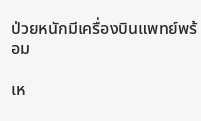ป่วยหนักมีเครื่องบินแพทย์พร้อม

เห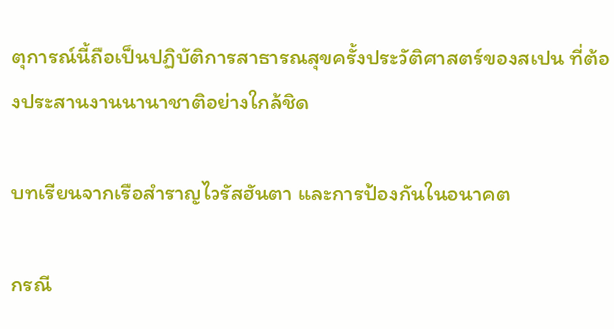ตุการณ์นี้ถือเป็นปฏิบัติการสาธารณสุขครั้งประวัติศาสตร์ของสเปน ที่ต้องประสานงานนานาชาติอย่างใกล้ชิด

บทเรียนจากเรือสำราญไวรัสฮันตา และการป้องกันในอนาคต

กรณี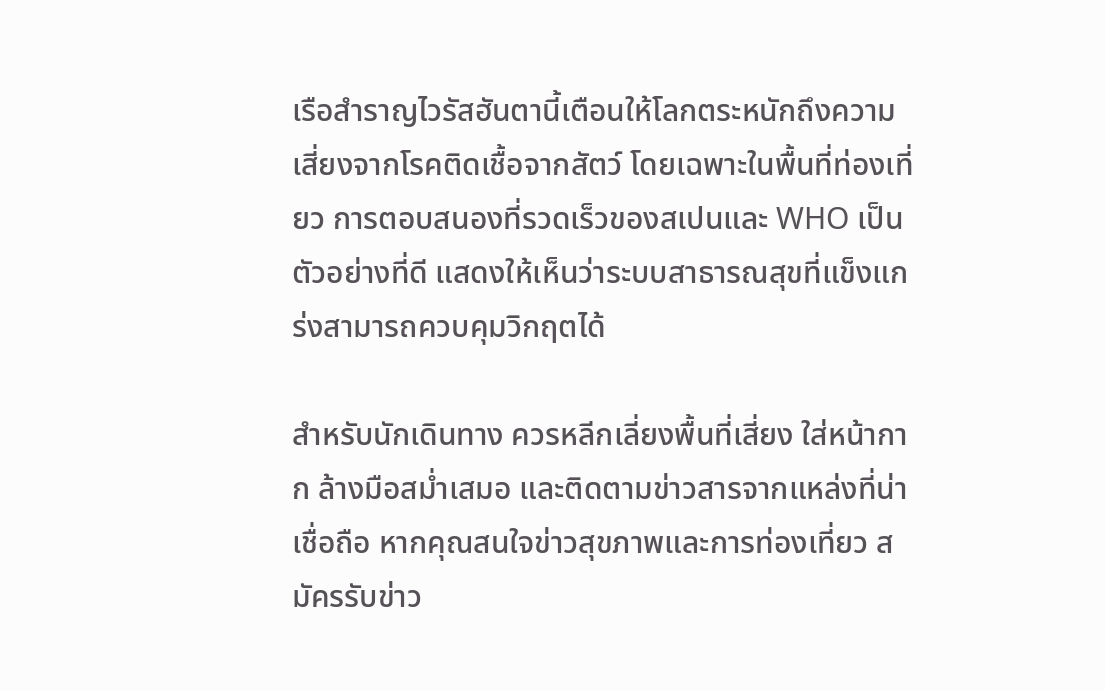เรือสำราญไวรัสฮันตานี้เตือนให้โลกตระหนักถึงความเสี่ยงจากโรคติดเชื้อจากสัตว์ โดยเฉพาะในพื้นที่ท่องเที่ยว การตอบสนองที่รวดเร็วของสเปนและ WHO เป็นตัวอย่างที่ดี แสดงให้เห็นว่าระบบสาธารณสุขที่แข็งแกร่งสามารถควบคุมวิกฤตได้

สำหรับนักเดินทาง ควรหลีกเลี่ยงพื้นที่เสี่ยง ใส่หน้ากาก ล้างมือสม่ำเสมอ และติดตามข่าวสารจากแหล่งที่น่าเชื่อถือ หากคุณสนใจข่าวสุขภาพและการท่องเที่ยว สมัครรับข่าว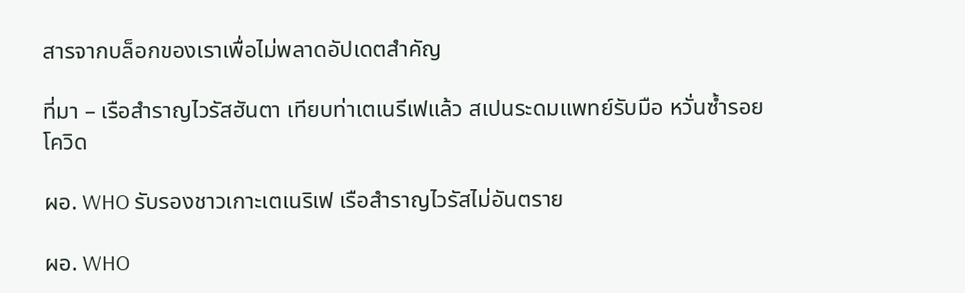สารจากบล็อกของเราเพื่อไม่พลาดอัปเดตสำคัญ

ที่มา – เรือสำราญไวรัสฮันตา เทียบท่าเตเนรีเฟแล้ว สเปนระดมแพทย์รับมือ หวั่นซ้ำรอยโควิด

ผอ. WHO รับรองชาวเกาะเตเนริเฟ เรือสำราญไวรัสไม่อันตราย

ผอ. WHO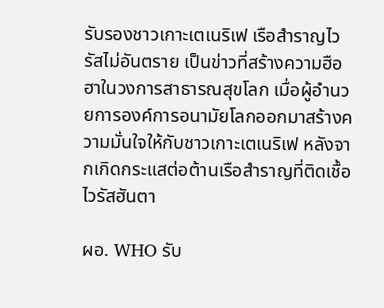รับรองชาวเกาะเตเนริเฟ เรือสำราญไวรัสไม่อันตราย เป็นข่าวที่สร้างความฮือฮาในวงการสาธารณสุขโลก เมื่อผู้อำนวยการองค์การอนามัยโลกออกมาสร้างความมั่นใจให้กับชาวเกาะเตเนริเฟ หลังจากเกิดกระแสต่อต้านเรือสำราญที่ติดเชื้อไวรัสฮันตา

ผอ. WHO รับ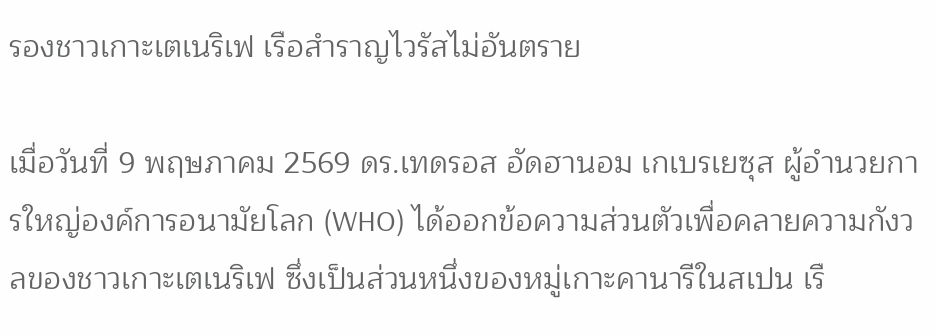รองชาวเกาะเตเนริเฟ เรือสำราญไวรัสไม่อันตราย

เมื่อวันที่ 9 พฤษภาคม 2569 ดร.เทดรอส อัดฮานอม เกเบรเยซุส ผู้อำนวยการใหญ่องค์การอนามัยโลก (WHO) ได้ออกข้อความส่วนตัวเพื่อคลายความกังวลของชาวเกาะเตเนริเฟ ซึ่งเป็นส่วนหนึ่งของหมู่เกาะคานารีในสเปน เรื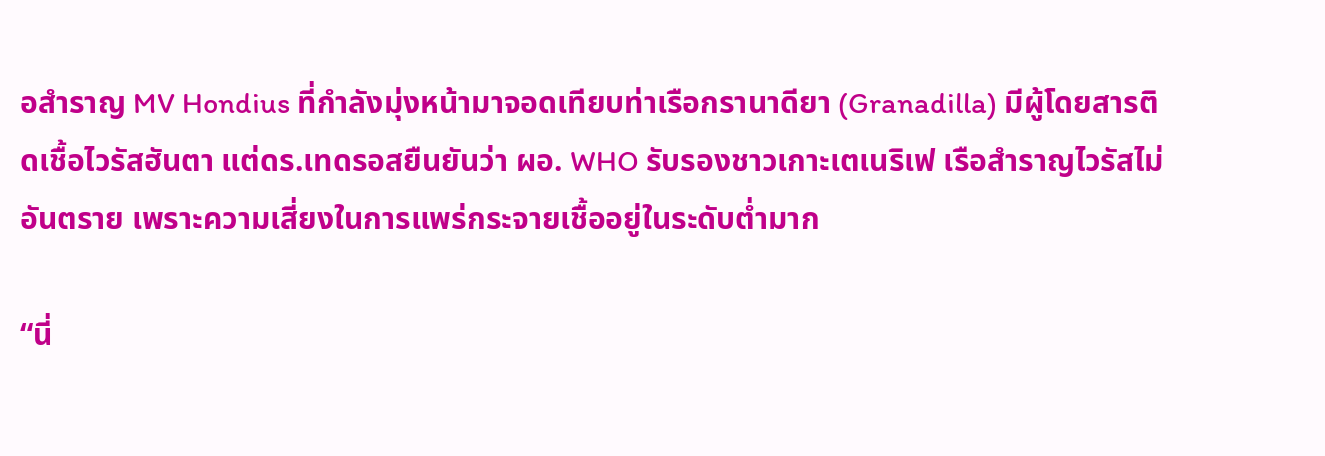อสำราญ MV Hondius ที่กำลังมุ่งหน้ามาจอดเทียบท่าเรือกรานาดียา (Granadilla) มีผู้โดยสารติดเชื้อไวรัสฮันตา แต่ดร.เทดรอสยืนยันว่า ผอ. WHO รับรองชาวเกาะเตเนริเฟ เรือสำราญไวรัสไม่อันตราย เพราะความเสี่ยงในการแพร่กระจายเชื้ออยู่ในระดับต่ำมาก

“นี่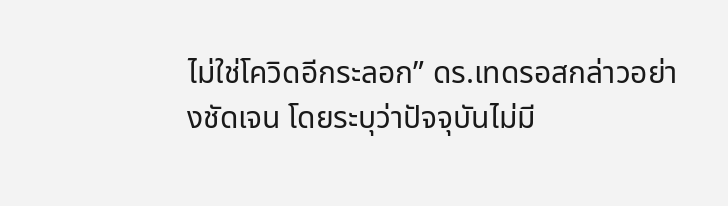ไม่ใช่โควิดอีกระลอก” ดร.เทดรอสกล่าวอย่างชัดเจน โดยระบุว่าปัจจุบันไม่มี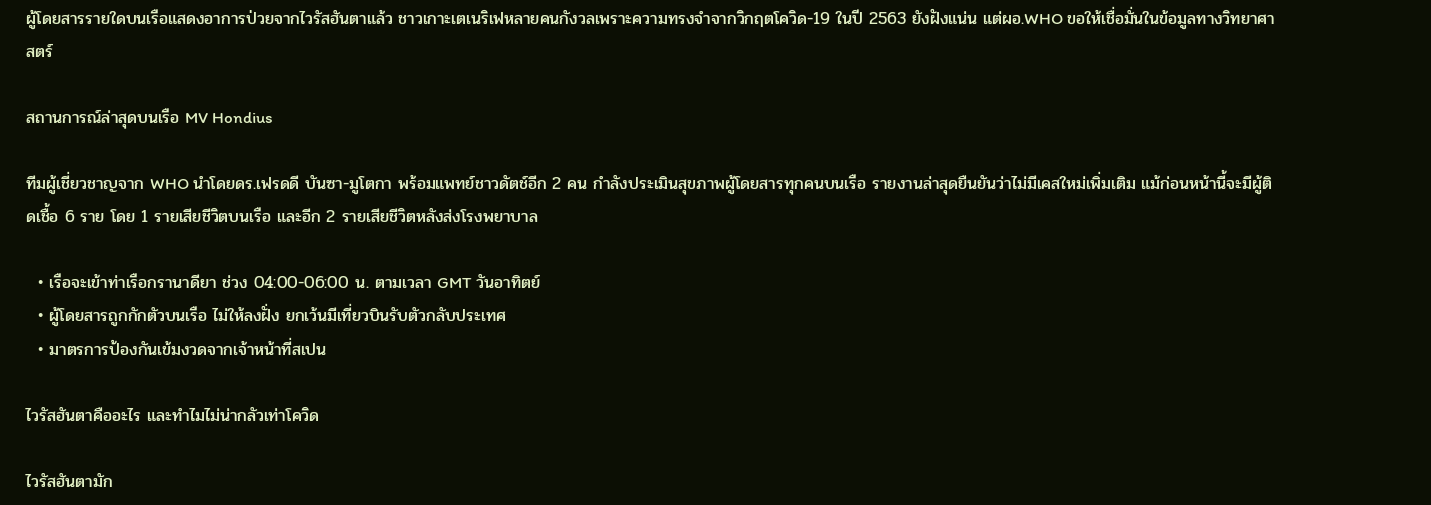ผู้โดยสารรายใดบนเรือแสดงอาการป่วยจากไวรัสฮันตาแล้ว ชาวเกาะเตเนริเฟหลายคนกังวลเพราะความทรงจำจากวิกฤตโควิด-19 ในปี 2563 ยังฝังแน่น แต่ผอ.WHO ขอให้เชื่อมั่นในข้อมูลทางวิทยาศาสตร์

สถานการณ์ล่าสุดบนเรือ MV Hondius

ทีมผู้เชี่ยวชาญจาก WHO นำโดยดร.เฟรดดี บันซา-มูโตกา พร้อมแพทย์ชาวดัตช์อีก 2 คน กำลังประเมินสุขภาพผู้โดยสารทุกคนบนเรือ รายงานล่าสุดยืนยันว่าไม่มีเคสใหม่เพิ่มเติม แม้ก่อนหน้านี้จะมีผู้ติดเชื้อ 6 ราย โดย 1 รายเสียชีวิตบนเรือ และอีก 2 รายเสียชีวิตหลังส่งโรงพยาบาล

  • เรือจะเข้าท่าเรือกรานาดียา ช่วง 04:00-06:00 น. ตามเวลา GMT วันอาทิตย์
  • ผู้โดยสารถูกกักตัวบนเรือ ไม่ให้ลงฝั่ง ยกเว้นมีเที่ยวบินรับตัวกลับประเทศ
  • มาตรการป้องกันเข้มงวดจากเจ้าหน้าที่สเปน

ไวรัสฮันตาคืออะไร และทำไมไม่น่ากลัวเท่าโควิด

ไวรัสฮันตามัก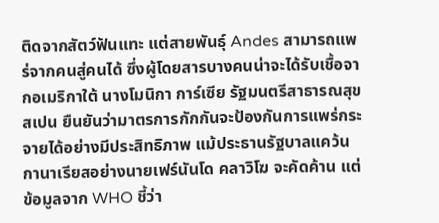ติดจากสัตว์ฟันแทะ แต่สายพันธุ์ Andes สามารถแพร่จากคนสู่คนได้ ซึ่งผู้โดยสารบางคนน่าจะได้รับเชื้อจากอเมริกาใต้ นางโมนิกา การ์เซีย รัฐมนตรีสาธารณสุขสเปน ยืนยันว่ามาตรการกักกันจะป้องกันการแพร่กระจายได้อย่างมีประสิทธิภาพ แม้ประธานรัฐบาลแคว้นกานาเรียสอย่างนายเฟร์นันโด คลาวิโฆ จะคัดค้าน แต่ข้อมูลจาก WHO ชี้ว่า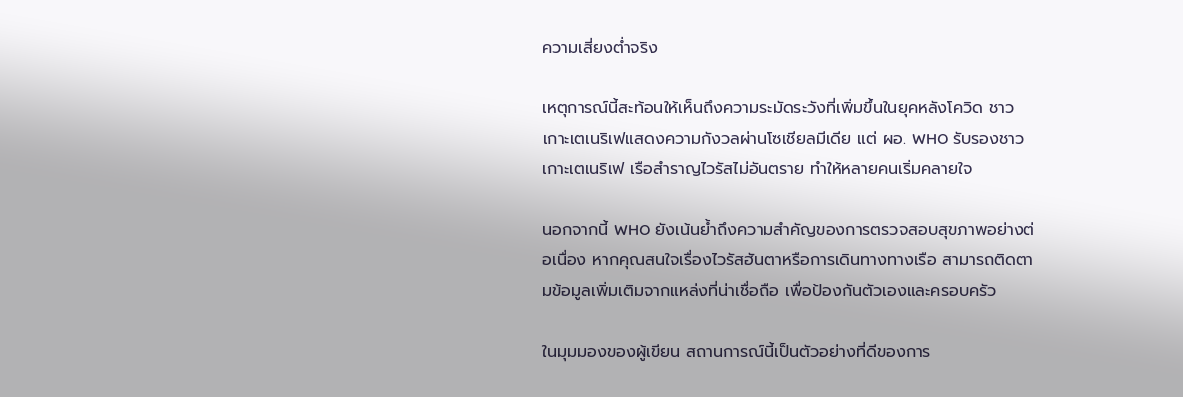ความเสี่ยงต่ำจริง

เหตุการณ์นี้สะท้อนให้เห็นถึงความระมัดระวังที่เพิ่มขึ้นในยุคหลังโควิด ชาวเกาะเตเนริเฟแสดงความกังวลผ่านโซเชียลมีเดีย แต่ ผอ. WHO รับรองชาวเกาะเตเนริเฟ เรือสำราญไวรัสไม่อันตราย ทำให้หลายคนเริ่มคลายใจ

นอกจากนี้ WHO ยังเน้นย้ำถึงความสำคัญของการตรวจสอบสุขภาพอย่างต่อเนื่อง หากคุณสนใจเรื่องไวรัสฮันตาหรือการเดินทางทางเรือ สามารถติดตามข้อมูลเพิ่มเติมจากแหล่งที่น่าเชื่อถือ เพื่อป้องกันตัวเองและครอบครัว

ในมุมมองของผู้เขียน สถานการณ์นี้เป็นตัวอย่างที่ดีของการ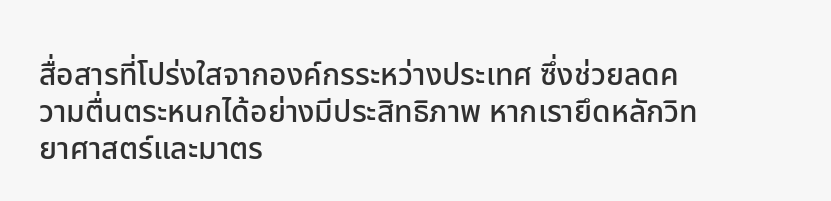สื่อสารที่โปร่งใสจากองค์กรระหว่างประเทศ ซึ่งช่วยลดความตื่นตระหนกได้อย่างมีประสิทธิภาพ หากเรายึดหลักวิทยาศาสตร์และมาตร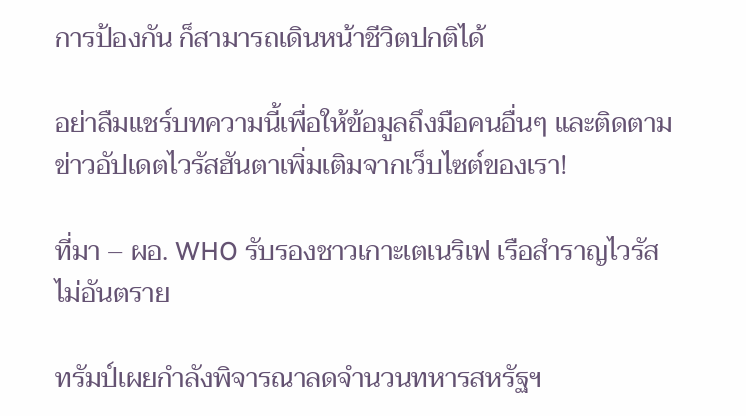การป้องกัน ก็สามารถเดินหน้าชีวิตปกติได้

อย่าลืมแชร์บทความนี้เพื่อให้ข้อมูลถึงมือคนอื่นๆ และติดตามข่าวอัปเดตไวรัสฮันตาเพิ่มเติมจากเว็บไซต์ของเรา!

ที่มา – ผอ. WHO รับรองชาวเกาะเตเนริเฟ เรือสำราญไวรัสไม่อันตราย

ทรัมป์เผยกำลังพิจารณาลดจำนวนทหารสหรัฐฯ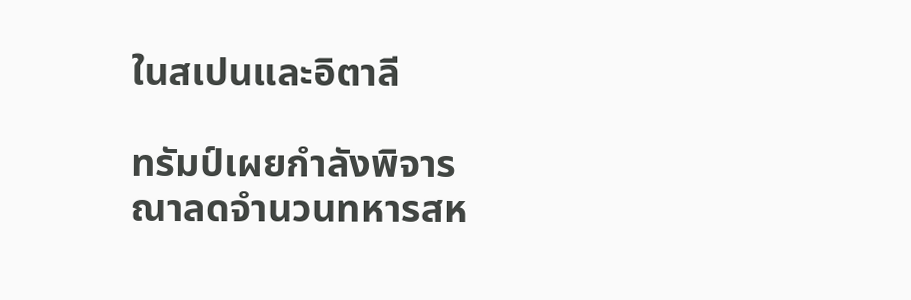ในสเปนและอิตาลี

ทรัมป์เผยกำลังพิจารณาลดจำนวนทหารสห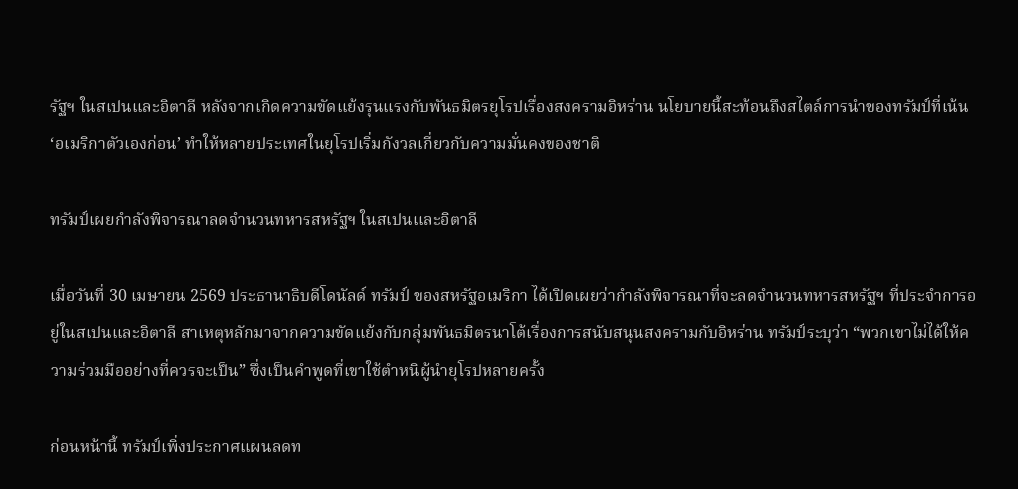รัฐฯ ในสเปนและอิตาลี หลังจากเกิดความขัดแย้งรุนแรงกับพันธมิตรยุโรปเรื่องสงครามอิหร่าน นโยบายนี้สะท้อนถึงสไตล์การนำของทรัมป์ที่เน้น ‘อเมริกาตัวเองก่อน’ ทำให้หลายประเทศในยุโรปเริ่มกังวลเกี่ยวกับความมั่นคงของชาติ

ทรัมป์เผยกำลังพิจารณาลดจำนวนทหารสหรัฐฯ ในสเปนและอิตาลี

เมื่อวันที่ 30 เมษายน 2569 ประธานาธิบดีโดนัลด์ ทรัมป์ ของสหรัฐอเมริกา ได้เปิดเผยว่ากำลังพิจารณาที่จะลดจำนวนทหารสหรัฐฯ ที่ประจำการอยู่ในสเปนและอิตาลี สาเหตุหลักมาจากความขัดแย้งกับกลุ่มพันธมิตรนาโต้เรื่องการสนับสนุนสงครามกับอิหร่าน ทรัมป์ระบุว่า “พวกเขาไม่ได้ให้ความร่วมมืออย่างที่ควรจะเป็น” ซึ่งเป็นคำพูดที่เขาใช้ตำหนิผู้นำยุโรปหลายครั้ง

ก่อนหน้านี้ ทรัมป์เพิ่งประกาศแผนลดท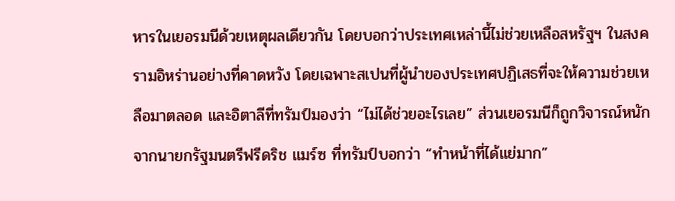หารในเยอรมนีด้วยเหตุผลเดียวกัน โดยบอกว่าประเทศเหล่านี้ไม่ช่วยเหลือสหรัฐฯ ในสงครามอิหร่านอย่างที่คาดหวัง โดยเฉพาะสเปนที่ผู้นำของประเทศปฏิเสธที่จะให้ความช่วยเหลือมาตลอด และอิตาลีที่ทรัมป์มองว่า “ไม่ได้ช่วยอะไรเลย” ส่วนเยอรมนีก็ถูกวิจารณ์หนักจากนายกรัฐมนตรีฟรีดริช แมร์ซ ที่ทรัมป์บอกว่า “ทำหน้าที่ได้แย่มาก”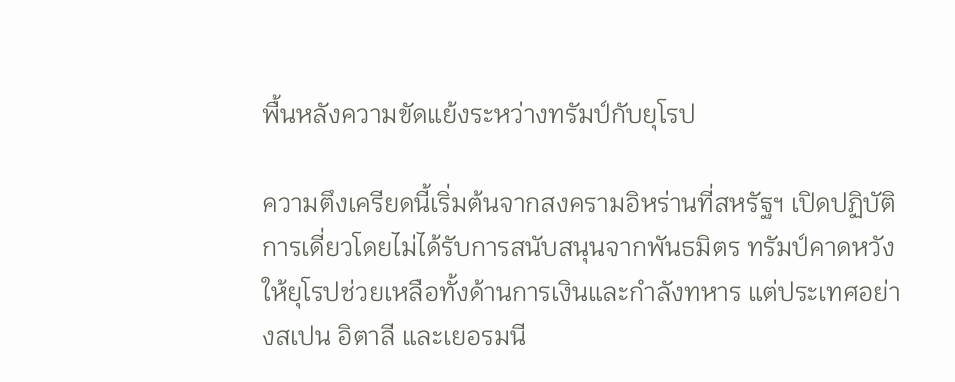พื้นหลังความขัดแย้งระหว่างทรัมป์กับยุโรป

ความตึงเครียดนี้เริ่มต้นจากสงครามอิหร่านที่สหรัฐฯ เปิดปฏิบัติการเดี่ยวโดยไม่ได้รับการสนับสนุนจากพันธมิตร ทรัมป์คาดหวังให้ยุโรปช่วยเหลือทั้งด้านการเงินและกำลังทหาร แต่ประเทศอย่างสเปน อิตาลี และเยอรมนี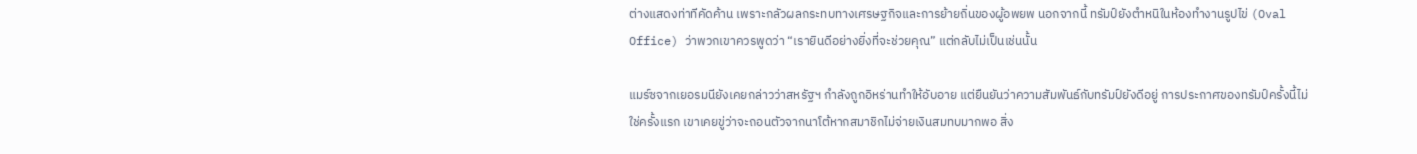ต่างแสดงท่าทีคัดค้าน เพราะกลัวผลกระทบทางเศรษฐกิจและการย้ายถิ่นของผู้อพยพ นอกจากนี้ ทรัมป์ยังตำหนิในห้องทำงานรูปไข่ (Oval Office) ว่าพวกเขาควรพูดว่า “เรายินดีอย่างยิ่งที่จะช่วยคุณ” แต่กลับไม่เป็นเช่นนั้น

แมร์ซจากเยอรมนียังเคยกล่าวว่าสหรัฐฯ กำลังถูกอิหร่านทำให้อับอาย แต่ยืนยันว่าความสัมพันธ์กับทรัมป์ยังดีอยู่ การประกาศของทรัมป์ครั้งนี้ไม่ใช่ครั้งแรก เขาเคยขู่ว่าจะถอนตัวจากนาโต้หากสมาชิกไม่จ่ายเงินสมทบมากพอ สิ่ง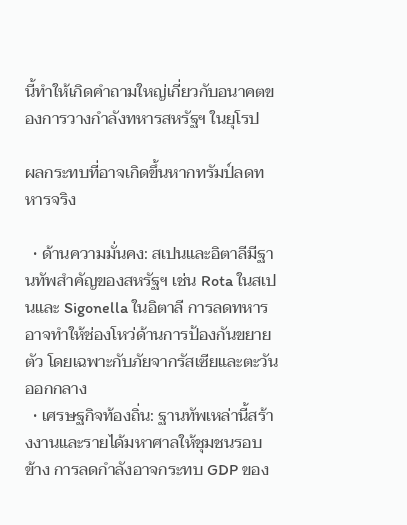นี้ทำให้เกิดคำถามใหญ่เกี่ยวกับอนาคตของการวางกำลังทหารสหรัฐฯ ในยุโรป

ผลกระทบที่อาจเกิดขึ้นหากทรัมป์ลดทหารจริง

  • ด้านความมั่นคง: สเปนและอิตาลีมีฐานทัพสำคัญของสหรัฐฯ เช่น Rota ในสเปนและ Sigonella ในอิตาลี การลดทหารอาจทำให้ช่องโหว่ด้านการป้องกันขยายตัว โดยเฉพาะกับภัยจากรัสเซียและตะวันออกกลาง
  • เศรษฐกิจท้องถิ่น: ฐานทัพเหล่านี้สร้างงานและรายได้มหาศาลให้ชุมชนรอบข้าง การลดกำลังอาจกระทบ GDP ของ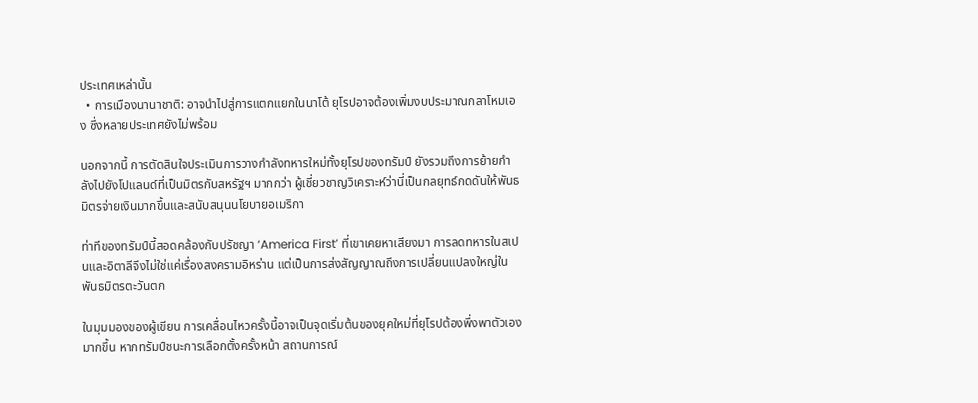ประเทศเหล่านั้น
  • การเมืองนานาชาติ: อาจนำไปสู่การแตกแยกในนาโต้ ยุโรปอาจต้องเพิ่มงบประมาณกลาโหมเอง ซึ่งหลายประเทศยังไม่พร้อม

นอกจากนี้ การตัดสินใจประเมินการวางกำลังทหารใหม่ทั้งยุโรปของทรัมป์ ยังรวมถึงการย้ายกำลังไปยังโปแลนด์ที่เป็นมิตรกับสหรัฐฯ มากกว่า ผู้เชี่ยวชาญวิเคราะห์ว่านี่เป็นกลยุทธ์กดดันให้พันธมิตรจ่ายเงินมากขึ้นและสนับสนุนนโยบายอเมริกา

ท่าทีของทรัมป์นี้สอดคล้องกับปรัชญา ‘America First’ ที่เขาเคยหาเสียงมา การลดทหารในสเปนและอิตาลีจึงไม่ใช่แค่เรื่องสงครามอิหร่าน แต่เป็นการส่งสัญญาณถึงการเปลี่ยนแปลงใหญ่ในพันธมิตรตะวันตก

ในมุมมองของผู้เขียน การเคลื่อนไหวครั้งนี้อาจเป็นจุดเริ่มต้นของยุคใหม่ที่ยุโรปต้องพึ่งพาตัวเองมากขึ้น หากทรัมป์ชนะการเลือกตั้งครั้งหน้า สถานการณ์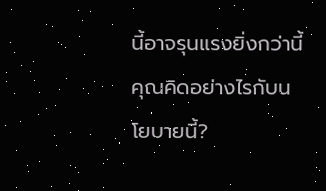นี้อาจรุนแรงยิ่งกว่านี้ คุณคิดอย่างไรกับนโยบายนี้?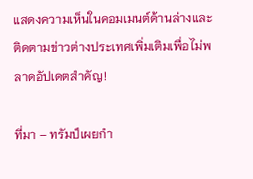แสดงความเห็นในคอมเมนต์ด้านล่างและติดตามข่าวต่างประเทศเพิ่มเติมเพื่อไม่พลาดอัปเดตสำคัญ!

ที่มา – ทรัมป์เผยกำ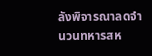ลังพิจารณาลดจำนวนทหารสห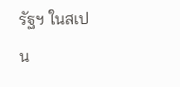รัฐฯ ในสเปน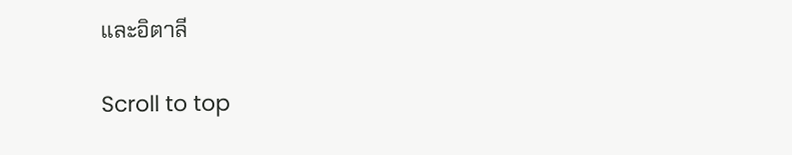และอิตาลี

Scroll to top